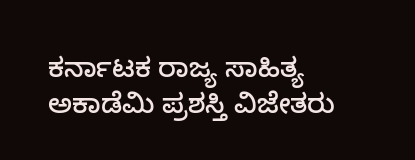ಕರ್ನಾಟಕ ರಾಜ್ಯ ಸಾಹಿತ್ಯ ಅಕಾಡೆಮಿ ಪ್ರಶಸ್ತಿ ವಿಜೇತರು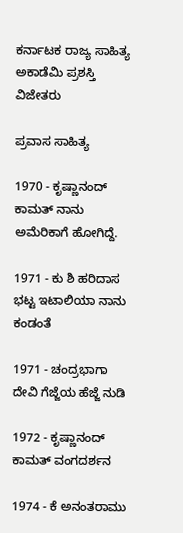ಕರ್ನಾಟಕ ರಾಜ್ಯ ಸಾಹಿತ್ಯ ಅಕಾಡೆಮಿ ಪ್ರಶಸ್ತಿ ವಿಜೇತರು

ಪ್ರವಾಸ ಸಾಹಿತ್ಯ

1970 - ಕೃಷ್ಣಾನಂದ್ ಕಾಮತ್ ನಾನು ಅಮೆರಿಕಾಗೆ ಹೋಗಿದ್ದೆ.

1971 - ಕು ಶಿ ಹರಿದಾಸ ಭಟ್ಟ ಇಟಾಲಿಯಾ ನಾನು ಕಂಡಂತೆ

1971 - ಚಂದ್ರಭಾಗಾ ದೇವಿ ಗೆಜ್ಜೆಯ ಹೆಜ್ಜೆ ನುಡಿ

1972 - ಕೃಷ್ಣಾನಂದ್ ಕಾಮತ್ ವಂಗದರ್ಶನ

1974 - ಕೆ ಅನಂತರಾಮು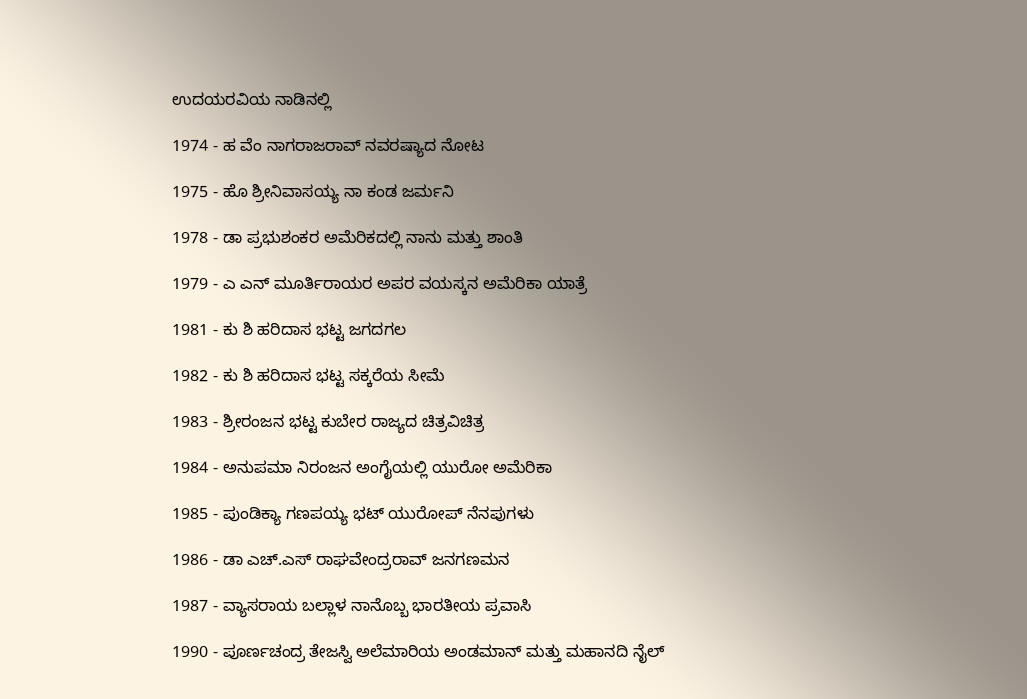ಉದಯರವಿಯ ನಾಡಿನಲ್ಲಿ

1974 - ಹ ವೆಂ ನಾಗರಾಜರಾವ್ ನವರಷ್ಯಾದ ನೋಟ

1975 - ಹೊ ಶ್ರೀನಿವಾಸಯ್ಯ ನಾ ಕಂಡ ಜರ್ಮನಿ

1978 - ಡಾ ಪ್ರಭುಶಂಕರ ಅಮೆರಿಕದಲ್ಲಿ ನಾನು ಮತ್ತು ಶಾಂತಿ

1979 - ಎ ಎನ್ ಮೂರ್ತಿರಾಯರ ಅಪರ ವಯಸ್ಕನ ಅಮೆರಿಕಾ ಯಾತ್ರೆ

1981 - ಕು ಶಿ ಹರಿದಾಸ ಭಟ್ಟ ಜಗದಗಲ

1982 - ಕು ಶಿ ಹರಿದಾಸ ಭಟ್ಟ ಸಕ್ಕರೆಯ ಸೀಮೆ

1983 - ಶ್ರೀರಂಜನ ಭಟ್ಟ ಕುಬೇರ ರಾಜ್ಯದ ಚಿತ್ರವಿಚಿತ್ರ

1984 - ಅನುಪಮಾ ನಿರಂಜನ ಅಂಗೈಯಲ್ಲಿ ಯುರೋ ಅಮೆರಿಕಾ

1985 - ಪುಂಡಿಕ್ಯಾ ಗಣಪಯ್ಯ ಭಟ್ ಯುರೋಪ್ ನೆನಪುಗಳು

1986 - ಡಾ ಎಚ್.ಎಸ್ ರಾಘವೇಂದ್ರರಾವ್ ಜನಗಣಮನ

1987 - ವ್ಯಾಸರಾಯ ಬಲ್ಲಾಳ ನಾನೊಬ್ಬ ಭಾರತೀಯ ಪ್ರವಾಸಿ

1990 - ಪೂರ್ಣಚಂದ್ರ ತೇಜಸ್ವಿ ಅಲೆಮಾರಿಯ ಅಂಡಮಾನ್ ಮತ್ತು ಮಹಾನದಿ ನೈಲ್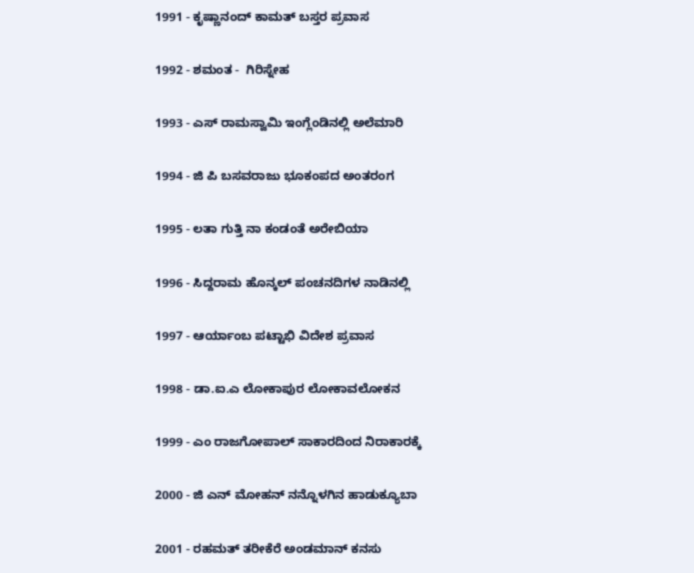1991 - ಕೃಷ್ಣಾನಂದ್ ಕಾಮತ್ ಬಸ್ತರ ಪ್ರವಾಸ

1992 - ಶಮಂತ -  ಗಿರಿಸ್ನೇಹ

1993 - ಎಸ್ ರಾಮಸ್ವಾಮಿ ಇಂಗ್ಲೆಂಡಿನಲ್ಲಿ ಅಲೆಮಾರಿ

1994 - ಜಿ ಪಿ ಬಸವರಾಜು ಭೂಕಂಪದ ಅಂತರಂಗ

1995 - ಲತಾ ಗುತ್ತಿ ನಾ ಕಂಡಂತೆ ಅರೇಬಿಯಾ

1996 - ಸಿದ್ದರಾಮ ಹೊನ್ಕಲ್ ಪಂಚನದಿಗಳ ನಾಡಿನಲ್ಲಿ

1997 - ಆರ್ಯಾಂಬ ಪಟ್ಟಾಭಿ ವಿದೇಶ ಪ್ರವಾಸ

1998 - ಡಾ.ಐ.ಎ ಲೋಕಾಪುರ ಲೋಕಾವಲೋಕನ

1999 - ಎಂ ರಾಜಗೋಪಾಲ್ ಸಾಕಾರದಿಂದ ನಿರಾಕಾರಕ್ಕೆ

2000 - ಜಿ ಎನ್ ಮೋಹನ್ ನನ್ನೊಳಗಿನ ಹಾಡುಕ್ಯೂಬಾ

2001 - ರಹಮತ್ ತರೀಕೆರೆ ಅಂಡಮಾನ್ ಕನಸು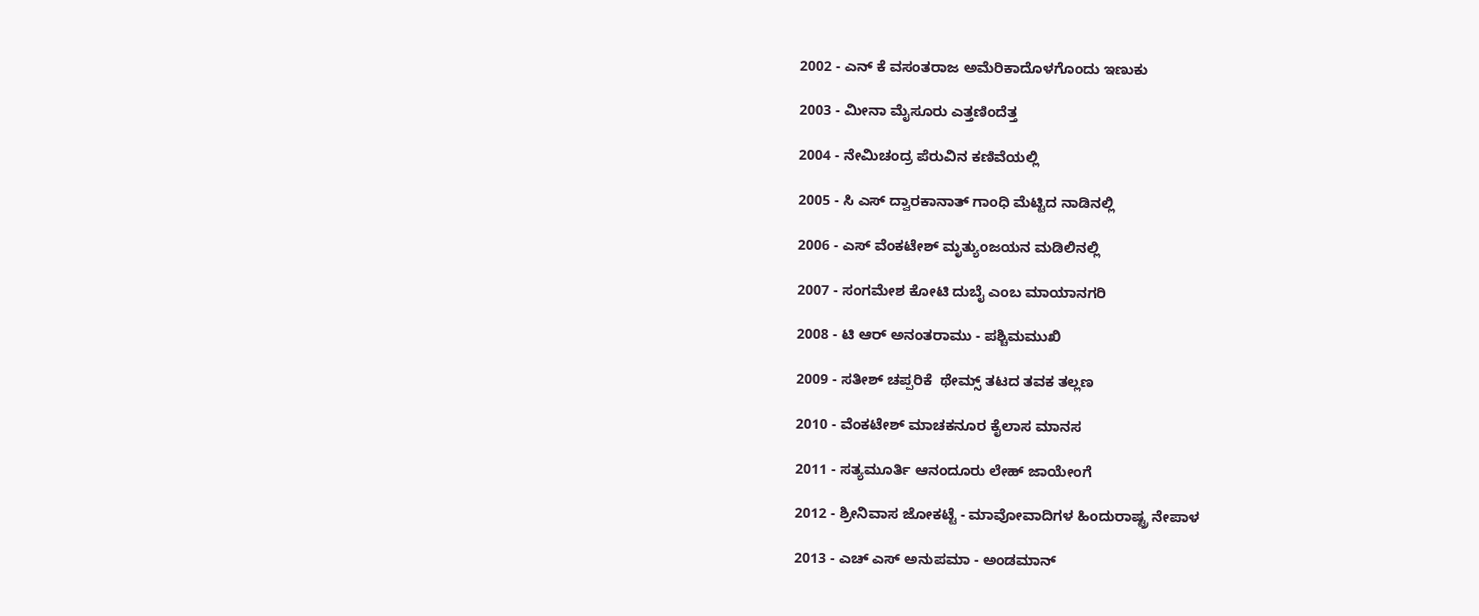2002 - ಎನ್ ಕೆ ವಸಂತರಾಜ ಅಮೆರಿಕಾದೊಳಗೊಂದು ಇಣುಕು

2003 - ಮೀನಾ ಮೈಸೂರು ಎತ್ತಣಿಂದೆತ್ತ

2004 - ನೇಮಿಚಂದ್ರ ಪೆರುವಿನ ಕಣಿವೆಯಲ್ಲಿ

2005 - ಸಿ ಎಸ್ ದ್ವಾರಕಾನಾತ್ ಗಾಂಧಿ ಮೆಟ್ಟಿದ ನಾಡಿನಲ್ಲಿ

2006 - ಎಸ್ ವೆಂಕಟೇಶ್ ಮೃತ್ಯುಂಜಯನ ಮಡಿಲಿನಲ್ಲಿ

2007 - ಸಂಗಮೇಶ ಕೋಟಿ ದುಬೈ ಎಂಬ ಮಾಯಾನಗರಿ

2008 - ಟಿ ಆರ್ ಅನಂತರಾಮು - ಪಶ್ಚಿಮಮುಖಿ

2009 - ಸತೀಶ್ ಚಪ್ಪರಿಕೆ  ಥೇಮ್ಸ್ ತಟದ ತವಕ ತಲ್ಲಣ

2010 - ವೆಂಕಟೇಶ್ ಮಾಚಕನೂರ ಕೈಲಾಸ ಮಾನಸ

2011 - ಸತ್ಯಮೂರ್ತಿ ಆನಂದೂರು ಲೇಹ್ ಜಾಯೇಂಗೆ

2012 - ಶ್ರೀನಿವಾಸ ಜೋಕಟ್ಟೆ - ಮಾವೋವಾದಿಗಳ ಹಿಂದುರಾಷ್ಟ್ರ ನೇಪಾಳ

2013 - ಎಚ್ ಎಸ್ ಅನುಪಮಾ - ಅಂಡಮಾನ್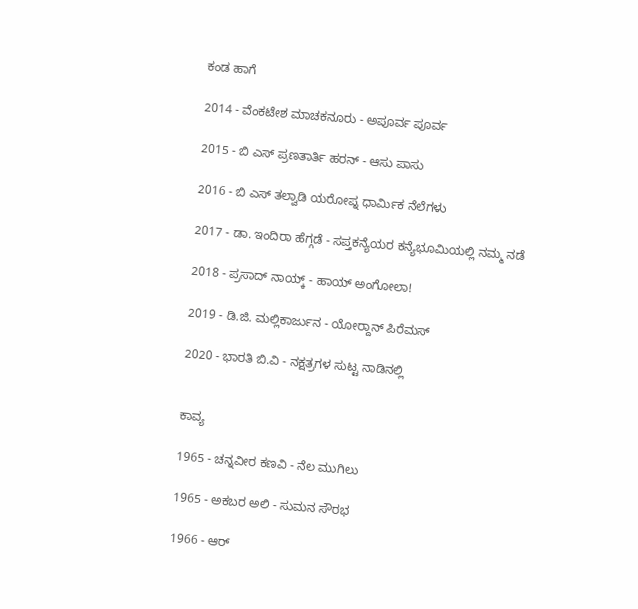ಕಂಡ ಹಾಗೆ

2014 - ವೆಂಕಟೇಶ ಮಾಚಕನೂರು - ಅಪೂರ್ವ ಪೂರ್ವ

2015 - ಬಿ ಎಸ್ ಪ್ರಣತಾರ್ತಿ ಹರನ್ - ಆಸು ಪಾಸು

2016 - ಬಿ ಎಸ್ ತಲ್ವಾಡಿ ಯರೋಪ್ನ ಧಾರ್ಮಿಕ ನೆಲೆಗಳು

2017 - ಡಾ. ಇಂದಿರಾ ಹೆಗ್ಗಡೆ - ಸಪ್ತಕನ್ಯೆಯರ ಕನ್ಯೆಭೂಮಿಯಲ್ಲಿ ನಮ್ಮ ನಡೆ

2018 - ಪ್ರಸಾದ್ ನಾಯ್ಕ್ - ಹಾಯ್ ಅಂಗೋಲಾ!

2019 - ಡಿ.ಜಿ. ಮಲ್ಲಿಕಾರ್ಜುನ - ಯೋರ‍್ದಾನ್ ಪಿರೆಮಸ್

2020 - ಭಾರತಿ ಬಿ.ವಿ - ನಕ್ಷತ್ರಗಳ ಸುಟ್ಟ ನಾಡಿನಲ್ಲಿ


ಕಾವ್ಯ

1965 - ಚನ್ನವೀರ ಕಣವಿ - ನೆಲ ಮುಗಿಲು

1965 - ಅಕಬರ ಅಲಿ - ಸುಮನ ಸೌರಭ

1966 - ಆರ್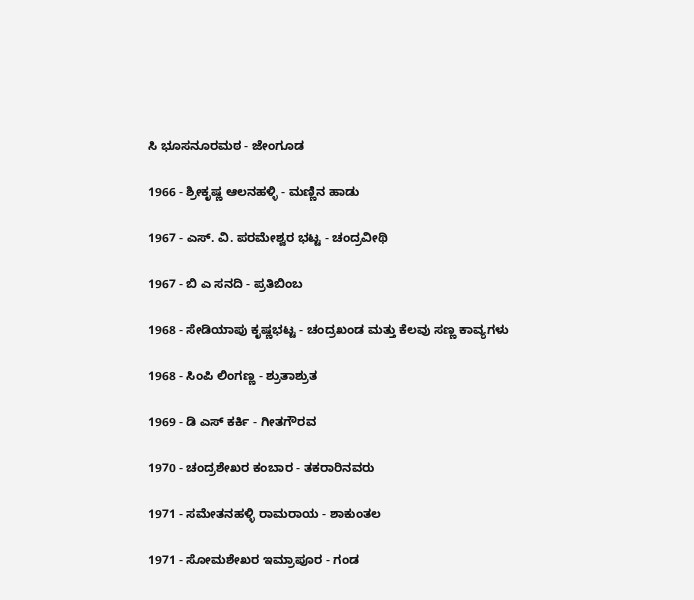ಸಿ ಭೂಸನೂರಮಠ - ಜೇಂಗೂಡ

1966 - ಶ್ರೀಕೃಷ್ಣ ಆಲನಹಳ್ಳಿ - ಮಣ್ಣಿನ ಹಾಡು

1967 - ಎಸ್. ವಿ. ಪರಮೇಶ್ವರ ಭಟ್ಟ - ಚಂದ್ರವೀಥಿ

1967 - ಬಿ ಎ ಸನದಿ - ಪ್ರತಿಬಿಂಬ

1968 - ಸೇಡಿಯಾಪು ಕೃಷ್ಣಭಟ್ಟ - ಚಂದ್ರಖಂಡ ಮತ್ತು ಕೆಲವು ಸಣ್ಣ ಕಾವ್ಯಗಳು

1968 - ಸಿಂಪಿ ಲಿಂಗಣ್ಣ - ಶ್ರುತಾಶ್ರುತ

1969 - ಡಿ ಎಸ್ ಕರ್ಕಿ - ಗೀತಗೌರವ

1970 - ಚಂದ್ರಶೇಖರ ಕಂಬಾರ - ತಕರಾರಿನವರು

1971 - ಸಮೇತನಹಳ್ಳಿ ರಾಮರಾಯ - ಶಾಕುಂತಲ

1971 - ಸೋಮಶೇಖರ ಇಮ್ರಾಪೂರ - ಗಂಡ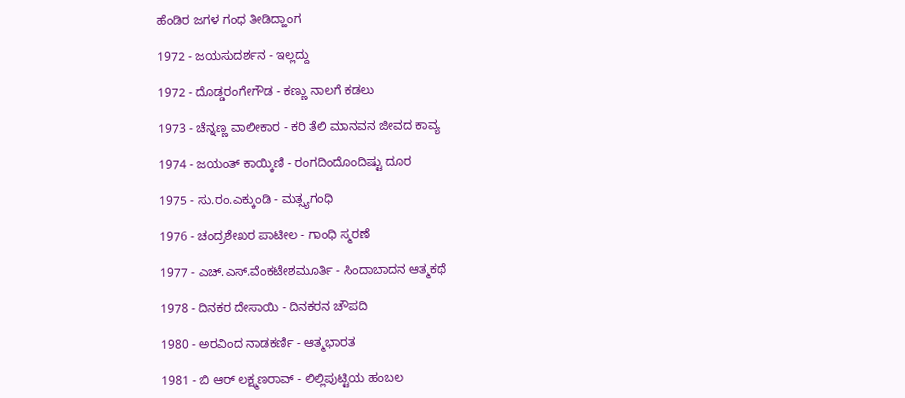ಹೆಂಡಿರ ಜಗಳ ಗಂಧ ತೀಡಿದ್ಹಾಂಗ

1972 - ಜಯಸುದರ್ಶನ - ಇಲ್ಲದ್ದು

1972 - ದೊಡ್ಡರಂಗೇಗೌಡ - ಕಣ್ಣು ನಾಲಗೆ ಕಡಲು

1973 - ಚೆನ್ನಣ್ಣ ವಾಲೀಕಾರ - ಕರಿ ತೆಲಿ ಮಾನವನ ಜೀವದ ಕಾವ್ಯ

1974 - ಜಯಂತ್ ಕಾಯ್ಕಿಣಿ - ರಂಗದಿಂದೊಂದಿಷ್ಟು ದೂರ

1975 - ಸು.ರಂ.ಎಕ್ಕುಂಡಿ - ಮತ್ಸ್ಯಗಂಧಿ

1976 - ಚಂದ್ರಶೇಖರ ಪಾಟೀಲ - ಗಾಂಧಿ ಸ್ಮರಣೆ

1977 - ಎಚ್.ಎಸ್.ವೆಂಕಟೇಶಮೂರ್ತಿ - ಸಿಂದಾಬಾದನ ಆತ್ಮಕಥೆ

1978 - ದಿನಕರ ದೇಸಾಯಿ - ದಿನಕರನ ಚೌಪದಿ

1980 - ಅರವಿಂದ ನಾಡಕರ್ಣಿ - ಆತ್ಮಭಾರತ

1981 - ಬಿ ಆರ್ ಲಕ್ಷ್ಮಣರಾವ್ - ಲಿಲ್ಲಿಪುಟ್ಟಿಯ ಹಂಬಲ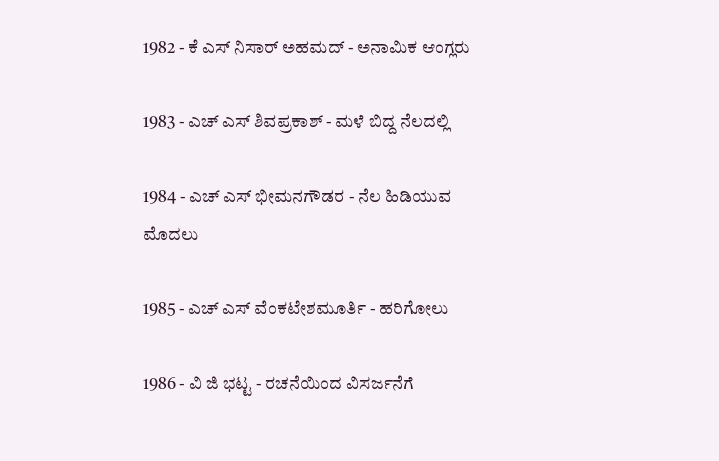1982 - ಕೆ ಎಸ್ ನಿಸಾರ್ ಅಹಮದ್ - ಅನಾಮಿಕ ಆಂಗ್ಲರು

1983 - ಎಚ್ ಎಸ್ ಶಿವಪ್ರಕಾಶ್ - ಮಳೆ ಬಿದ್ದ ನೆಲದಲ್ಲಿ

1984 - ಎಚ್ ಎಸ್ ಭೀಮನಗೌಡರ - ನೆಲ ಹಿಡಿಯುವ ಮೊದಲು

1985 - ಎಚ್ ಎಸ್ ವೆಂಕಟೇಶಮೂರ್ತಿ - ಹರಿಗೋಲು

1986 - ವಿ ಜಿ ಭಟ್ಟ - ರಚನೆಯಿಂದ ವಿಸರ್ಜನೆಗೆ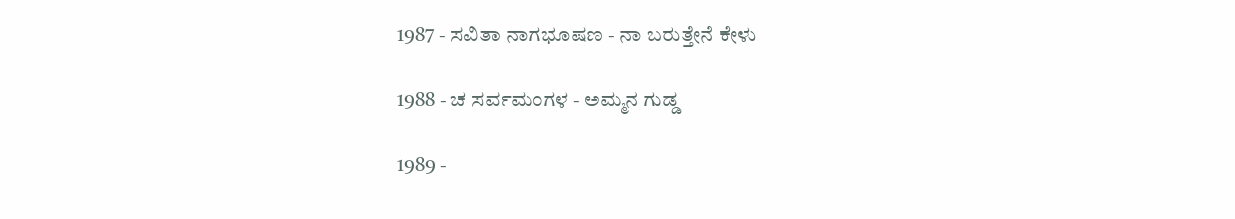1987 - ಸವಿತಾ ನಾಗಭೂಷಣ - ನಾ ಬರುತ್ತೇನೆ ಕೇಳು

1988 - ಚ ಸರ್ವಮಂಗಳ - ಅಮ್ಮನ ಗುಡ್ಡ

1989 -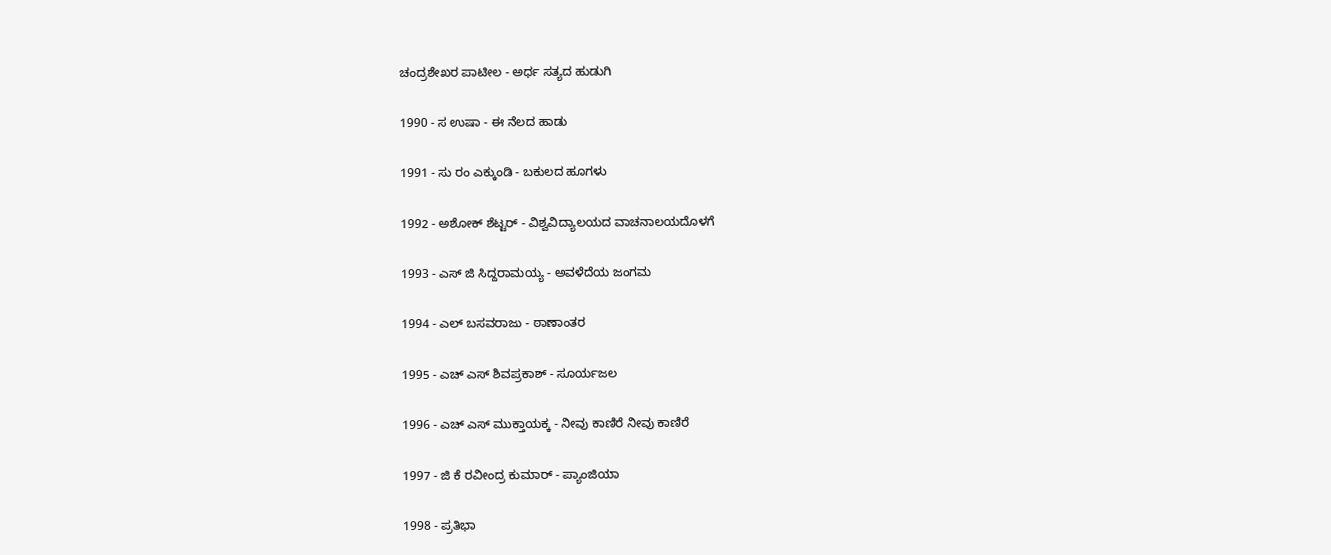ಚಂದ್ರಶೇಖರ ಪಾಟೀಲ - ಅರ್ಧ ಸತ್ಯದ ಹುಡುಗಿ

1990 - ಸ ಉಷಾ - ಈ ನೆಲದ ಹಾಡು

1991 - ಸು ರಂ ಎಕ್ಕುಂಡಿ - ಬಕುಲದ ಹೂಗಳು

1992 - ಅಶೋಕ್ ಶೆಟ್ಟರ್ - ವಿಶ್ವವಿದ್ಯಾಲಯದ ವಾಚನಾಲಯದೊಳಗೆ

1993 - ಎಸ್ ಜಿ ಸಿದ್ದರಾಮಯ್ಯ - ಅವಳೆದೆಯ ಜಂಗಮ

1994 - ಎಲ್ ಬಸವರಾಜು - ಠಾಣಾಂತರ

1995 - ಎಚ್ ಎಸ್ ಶಿವಪ್ರಕಾಶ್ - ಸೂರ್ಯಜಲ

1996 - ಎಚ್ ಎಸ್ ಮುಕ್ತಾಯಕ್ಕ - ನೀವು ಕಾಣಿರೆ ನೀವು ಕಾಣಿರೆ

1997 - ಜಿ ಕೆ ರವೀಂದ್ರ ಕುಮಾರ್ - ಪ್ಯಾಂಜಿಯಾ

1998 - ಪ್ರತಿಭಾ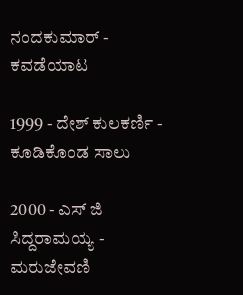ನಂದಕುಮಾರ್ - ಕವಡೆಯಾಟ

1999 - ದೇಶ್ ಕುಲಕರ್ಣಿ - ಕೂಡಿಕೊಂಡ ಸಾಲು

2000 - ಎಸ್ ಜಿ ಸಿದ್ದರಾಮಯ್ಯ - ಮರುಜೇವಣಿ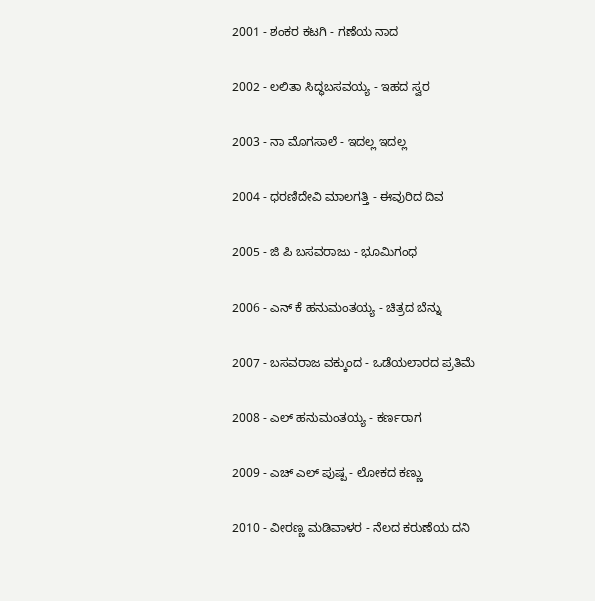2001 - ಶಂಕರ ಕಟಗಿ - ಗಣೆಯ ನಾದ

2002 - ಲಲಿತಾ ಸಿದ್ಧಬಸವಯ್ಯ - ಇಹದ ಸ್ವರ

2003 - ನಾ ಮೊಗಸಾಲೆ - ಇದಲ್ಲ ಇದಲ್ಲ

2004 - ಧರಣಿದೇವಿ ಮಾಲಗತ್ತಿ - ಈವುರಿದ ದಿವ

2005 - ಜಿ ಪಿ ಬಸವರಾಜು - ಭೂಮಿಗಂಧ

2006 - ಎನ್ ಕೆ ಹನುಮಂತಯ್ಯ - ಚಿತ್ರದ ಬೆನ್ನು

2007 - ಬಸವರಾಜ ವಕ್ಕುಂದ - ಒಡೆಯಲಾರದ ಪ್ರತಿಮೆ

2008 - ಎಲ್ ಹನುಮಂತಯ್ಯ - ಕರ್ಣರಾಗ

2009 - ಎಚ್ ಎಲ್ ಪುಷ್ಪ - ಲೋಕದ ಕಣ್ಣು

2010 - ವೀರಣ್ಣ ಮಡಿವಾಳರ - ನೆಲದ ಕರುಣೆಯ ದನಿ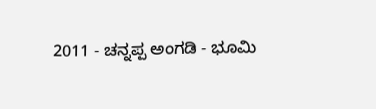2011 - ಚನ್ನಪ್ಪ ಅಂಗಡಿ - ಭೂಮಿ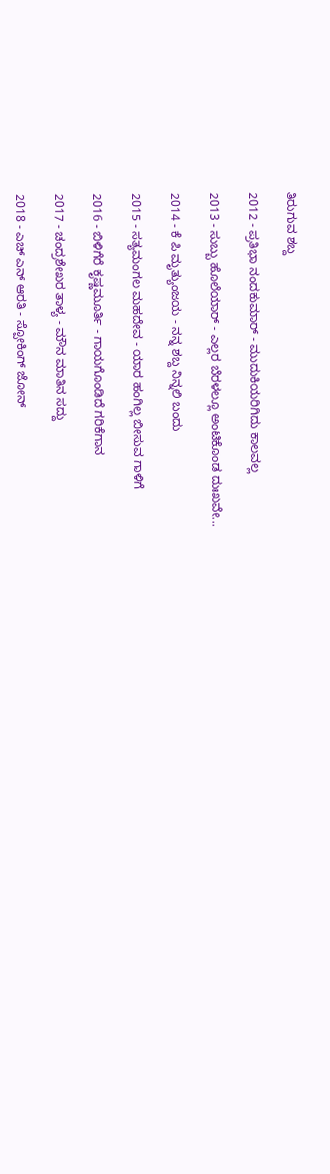ತಿರುಗುವ ಶಬ್ದ

2012 - ಪ್ರತಿಭಾ ನಂದಕುಮಾರ್ - ಮುದುಕಿಯರಿಗಿದು ಕಾಲವಲ್ಲ

2013 - ಸುಬ್ಬು ಹೊಲೆಯಾರ್ - ಎಲ್ಲರ ಬೆರಳಲ್ಲೂ ಅಂಟಿಕೊಂಡ ದುಃಖವೇ...

2014 - ಕೆ ಪಿ ಮೃತ್ಯುಂಜಯ - ನನ್ನ ಶಬ್ದ ನಿನ್ನಲಿ ಬಂದು

2015 - ಸತ್ಯಮಂಗಲ ಮಹದೇವ - ಯಾರ ಹಂಗಿಲ್ಲ ಬೀಸುವ ಗಾಳಿಗೆ

2016 - ಬಿಳಿಗೆರೆ ಕೃಷ್ಣಮೂರ್ತಿ - ಗಾಯಗೊಂಡಿದೆ ಗರಿಕೆಗಾನ

2017 - ಚಂದ್ರಶೇಖರ ತಾಳ್ಯ - ಮೌನ ಮಾತಿನ ಸದ್ದು

2018 - ಎಚ್ ಎನ್ ಆರತಿ - ಸ್ಪೋಕಿಂಗ್ ಜೋನ್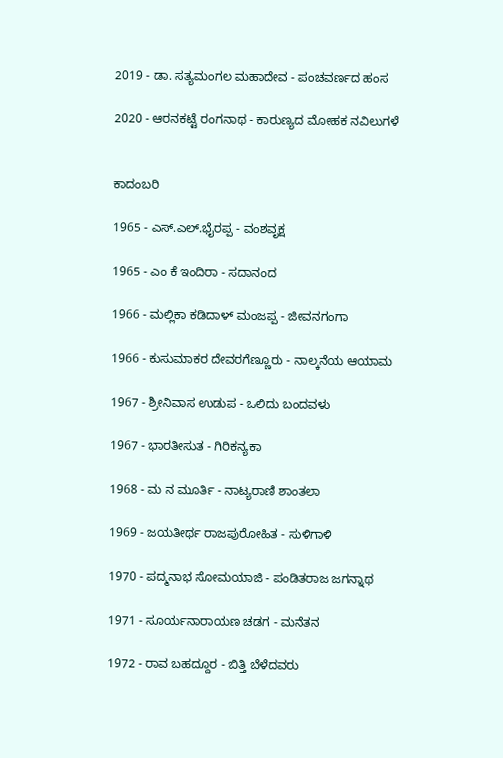2019 - ಡಾ. ಸತ್ಯಮಂಗಲ ಮಹಾದೇವ - ಪಂಚವರ್ಣದ ಹಂಸ

2020 - ಆರನಕಟ್ಟೆ ರಂಗನಾಥ - ಕಾರುಣ್ಯದ ಮೋಹಕ ನವಿಲುಗಳೆ


ಕಾದಂಬರಿ

1965 - ಎಸ್.ಎಲ್.ಭೈರಪ್ಪ - ವಂಶವೃಕ್ಷ

1965 - ಎಂ ಕೆ ಇಂದಿರಾ - ಸದಾನಂದ

1966 - ಮಲ್ಲಿಕಾ ಕಡಿದಾಳ್ ಮಂಜಪ್ಪ - ಜೀವನಗಂಗಾ

1966 - ಕುಸುಮಾಕರ ದೇವರಗೆಣ್ಣೂರು - ನಾಲ್ಕನೆಯ ಆಯಾಮ

1967 - ಶ್ರೀನಿವಾಸ ಉಡುಪ - ಒಲಿದು ಬಂದವಳು

1967 - ಭಾರತೀಸುತ - ಗಿರಿಕನ್ಯಕಾ

1968 - ಮ ನ ಮೂರ್ತಿ - ನಾಟ್ಯರಾಣಿ ಶಾಂತಲಾ

1969 - ಜಯತೀರ್ಥ ರಾಜಪುರೋಹಿತ - ಸುಳಿಗಾಳಿ

1970 - ಪದ್ಮನಾಭ ಸೋಮಯಾಜಿ - ಪಂಡಿತರಾಜ ಜಗನ್ನಾಥ

1971 - ಸೂರ್ಯನಾರಾಯಣ ಚಡಗ - ಮನೆತನ

1972 - ರಾವ ಬಹದ್ದೂರ - ಬಿತ್ತಿ ಬೆಳೆದವರು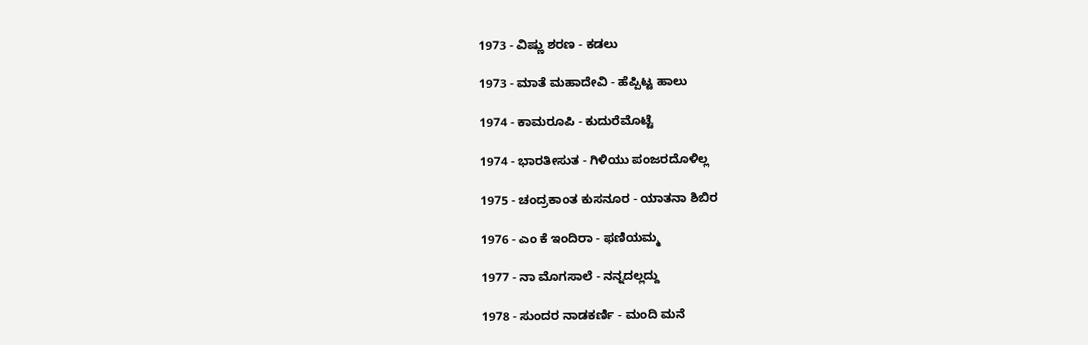1973 - ವಿಷ್ಣು ಶರಣ - ಕಡಲು

1973 - ಮಾತೆ ಮಹಾದೇವಿ - ಹೆಪ್ಪಿಟ್ಟ ಹಾಲು

1974 - ಕಾಮರೂಪಿ - ಕುದುರೆಮೊಟ್ಟೆ

1974 - ಭಾರತೀಸುತ - ಗಿಳಿಯು ಪಂಜರದೊಳಿಲ್ಲ

1975 - ಚಂದ್ರಕಾಂತ ಕುಸನೂರ - ಯಾತನಾ ಶಿಬಿರ

1976 - ಎಂ ಕೆ ಇಂದಿರಾ - ಫಣಿಯಮ್ಮ

1977 - ನಾ ಮೊಗಸಾಲೆ - ನನ್ನದಲ್ಲದ್ದು

1978 - ಸುಂದರ ನಾಡಕರ್ಣಿ - ಮಂದಿ ಮನೆ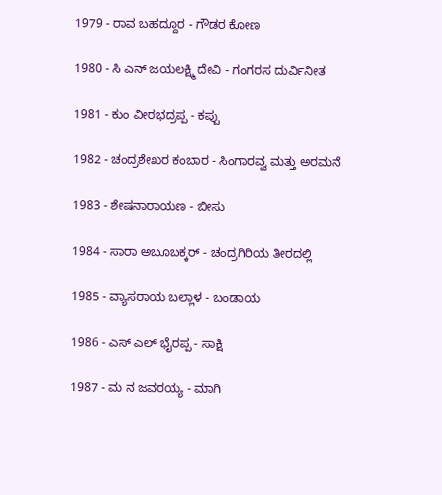1979 - ರಾವ ಬಹದ್ದೂರ - ಗೌಡರ ಕೋಣ

1980 - ಸಿ ಎನ್ ಜಯಲಕ್ಷ್ಮಿ ದೇವಿ - ಗಂಗರಸ ದುರ್ವಿನೀತ

1981 - ಕುಂ ವೀರಭದ್ರಪ್ಪ - ಕಪ್ಪು

1982 - ಚಂದ್ರಶೇಖರ ಕಂಬಾರ - ಸಿಂಗಾರವ್ವ ಮತ್ತು ಅರಮನೆ

1983 - ಶೇಷನಾರಾಯಣ - ಬೀಸು

1984 - ಸಾರಾ ಅಬೂಬಕ್ಕರ್ - ಚಂದ್ರಗಿರಿಯ ತೀರದಲ್ಲಿ

1985 - ವ್ಯಾಸರಾಯ ಬಲ್ಲಾಳ - ಬಂಡಾಯ

1986 - ಎಸ್ ಎಲ್ ಭೈರಪ್ಪ - ಸಾಕ್ಷಿ

1987 - ಮ ನ ಜವರಯ್ಯ - ಮಾಗಿ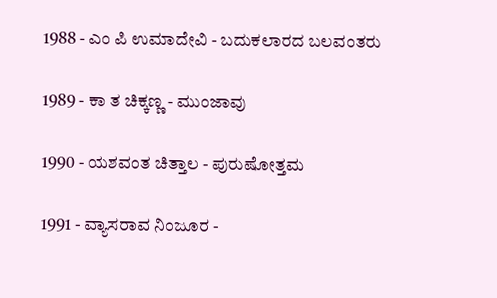1988 - ಎಂ ಪಿ ಉಮಾದೇವಿ - ಬದುಕಲಾರದ ಬಲವಂತರು

1989 - ಕಾ ತ ಚಿಕ್ಕಣ್ಣ - ಮುಂಜಾವು

1990 - ಯಶವಂತ ಚಿತ್ತಾಲ - ಪುರುಷೋತ್ತಮ

1991 - ವ್ಯಾಸರಾವ ನಿಂಜೂರ -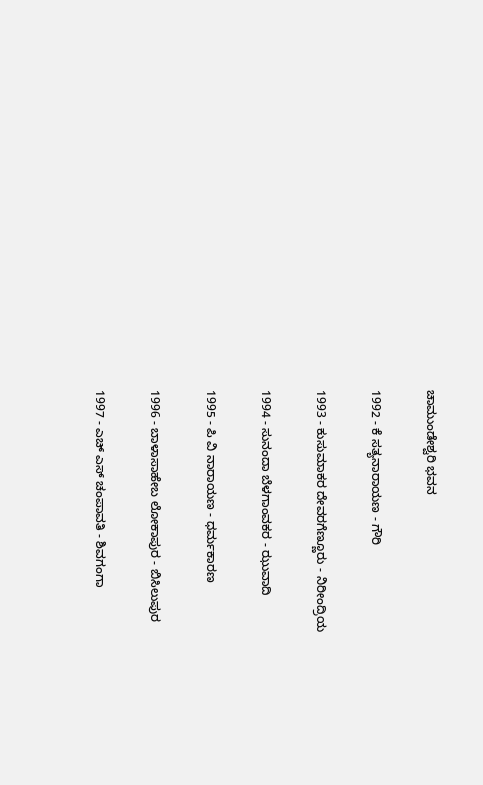ಚಾಮುಂಡೇಶ್ವರಿ ಭವನ

1992 - ಕೆ ಸತ್ಯನಾರಾಯಣ - ಗೌರಿ

1993 - ಕುಸುಮಾಕರ ದೇವರಗೆಣ್ಣೂರು - ನಿರೀಂದ್ರಿಯ

1994 - ಸುನಂದಾ ಬೆಳಗಾಂವಕರ - ಝುವಾದಿ

1995 - ಪಿ ವಿ ನಾರಾಯಣ - ಧರ್ಮಕಾರಣ

1996 - ಬಾಳಾಸಾಹೇಬ ಲೋಕಾಪುರ - ಬಿಸಿಲುಪುರ

1997 - ಎಚ್ ಎಸ್ ಚಂಪಾವತಿ - ಶಿವಗಂಗಾ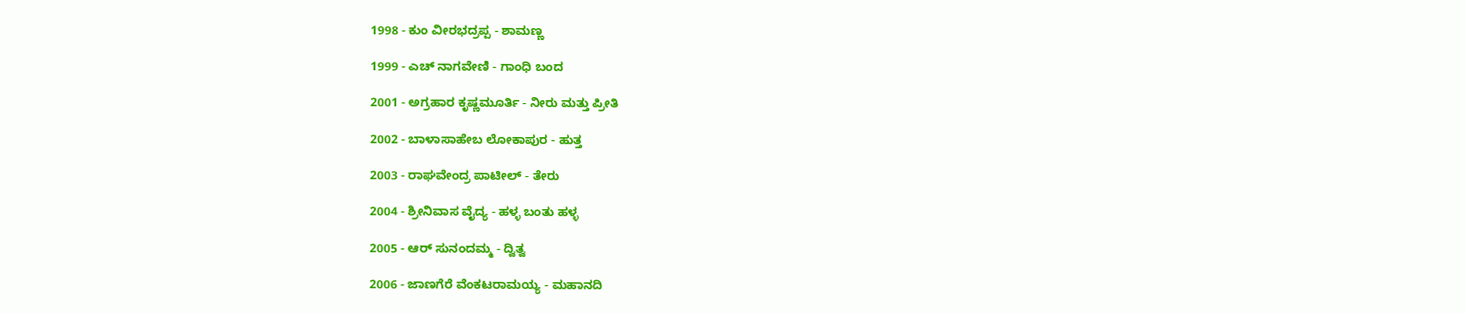1998 - ಕುಂ ವೀರಭದ್ರಪ್ಪ - ಶಾಮಣ್ಣ

1999 - ಎಚ್ ನಾಗವೇಣಿ - ಗಾಂಧಿ ಬಂದ

2001 - ಅಗ್ರಹಾರ ಕೃಷ್ಣಮೂರ್ತಿ - ನೀರು ಮತ್ತು ಪ್ರೀತಿ

2002 - ಬಾಳಾಸಾಹೇಬ ಲೋಕಾಪುರ - ಹುತ್ತ

2003 - ರಾಘವೇಂದ್ರ ಪಾಟೀಲ್ - ತೇರು

2004 - ಶ್ರೀನಿವಾಸ ವೈದ್ಯ - ಹಳ್ಳ ಬಂತು ಹಳ್ಳ

2005 - ಆರ್ ಸುನಂದಮ್ಮ - ದ್ವಿತ್ವ

2006 - ಜಾಣಗೆರೆ ವೆಂಕಟರಾಮಯ್ಯ - ಮಹಾನದಿ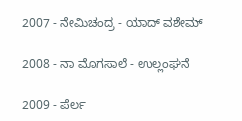2007 - ನೇಮಿಚಂದ್ರ - ಯಾದ್ ವಶೇಮ್

2008 - ನಾ ಮೊಗಸಾಲೆ - ಉಲ್ಲಂಘನೆ

2009 - ಪೆರ್ಲ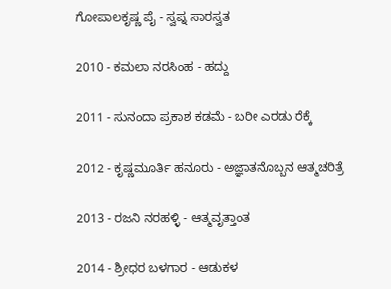ಗೋಪಾಲಕೃಷ್ಣ ಪೈ - ಸ್ವಪ್ನ ಸಾರಸ್ವತ

2010 - ಕಮಲಾ ನರಸಿಂಹ - ಹದ್ದು

2011 - ಸುನಂದಾ ಪ್ರಕಾಶ ಕಡಮೆ - ಬರೀ ಎರಡು ರೆಕ್ಕೆ

2012 - ಕೃಷ್ಣಮೂರ್ತಿ ಹನೂರು - ಅಜ್ಞಾತನೊಬ್ಬನ ಆತ್ಮಚರಿತ್ರೆ

2013 - ರಜನಿ ನರಹಳ್ಳಿ - ಆತ್ಮವೃತ್ತಾಂತ

2014 - ಶ್ರೀಧರ ಬಳಗಾರ - ಆಡುಕಳ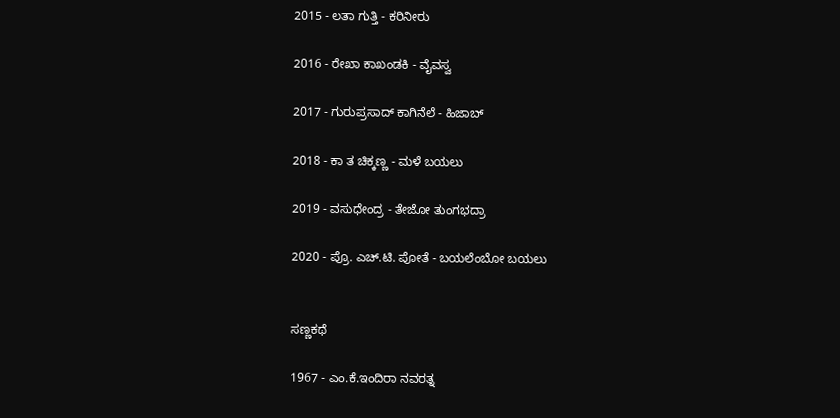2015 - ಲತಾ ಗುತ್ತಿ - ಕರಿನೀರು

2016 - ರೇಖಾ ಕಾಖಂಡಕಿ - ವೈವಸ್ವ

2017 - ಗುರುಪ್ರಸಾದ್ ಕಾಗಿನೆಲೆ - ಹಿಜಾಬ್

2018 - ಕಾ ತ ಚಿಕ್ಕಣ್ಣ - ಮಳೆ ಬಯಲು

2019 - ವಸುಧೇಂದ್ರ - ತೇಜೋ ತುಂಗಭದ್ರಾ

2020 - ಪ್ರೊ. ಎಚ್.ಟಿ. ಪೋತೆ - ಬಯಲೆಂಬೋ ಬಯಲು


ಸಣ್ಣಕಥೆ

1967 - ಎಂ.ಕೆ.ಇಂದಿರಾ ನವರತ್ನ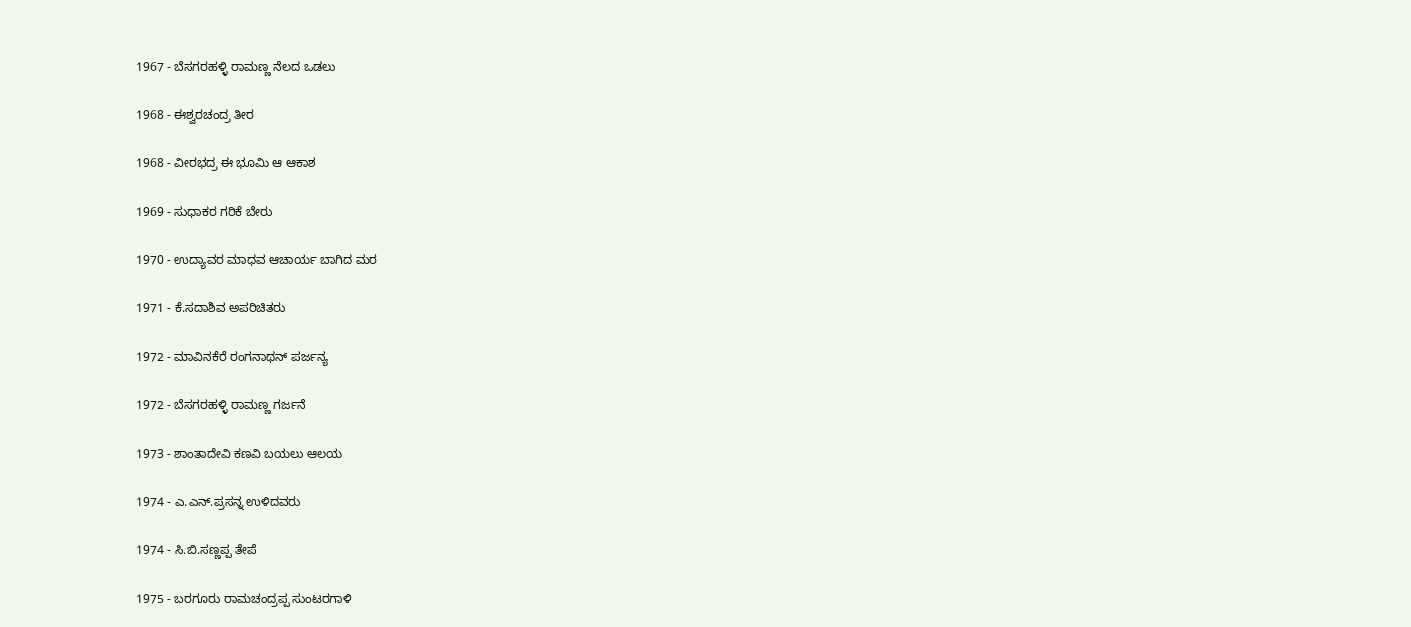1967 - ಬೆಸಗರಹಳ್ಳಿ ರಾಮಣ್ಣ ನೆಲದ ಒಡಲು

1968 - ಈಶ್ವರಚಂದ್ರ ತೀರ

1968 - ವೀರಭದ್ರ ಈ ಭೂಮಿ ಆ ಆಕಾಶ

1969 - ಸುಧಾಕರ ಗರಿಕೆ ಬೇರು

1970 - ಉದ್ಯಾವರ ಮಾಧವ ಆಚಾರ್ಯ ಬಾಗಿದ ಮರ

1971 - ಕೆ.ಸದಾಶಿವ ಅಪರಿಚಿತರು

1972 - ಮಾವಿನಕೆರೆ ರಂಗನಾಥನ್ ಪರ್ಜನ್ಯ

1972 - ಬೆಸಗರಹಳ್ಳಿ ರಾಮಣ್ಣ ಗರ್ಜನೆ

1973 - ಶಾಂತಾದೇವಿ ಕಣವಿ ಬಯಲು ಆಲಯ

1974 - ಎ.ಎನ್.ಪ್ರಸನ್ನ ಉಳಿದವರು

1974 - ಸಿ.ಬಿ.ಸಣ್ಣಪ್ಪ ತೇಪೆ

1975 - ಬರಗೂರು ರಾಮಚಂದ್ರಪ್ಪ ಸುಂಟರಗಾಳಿ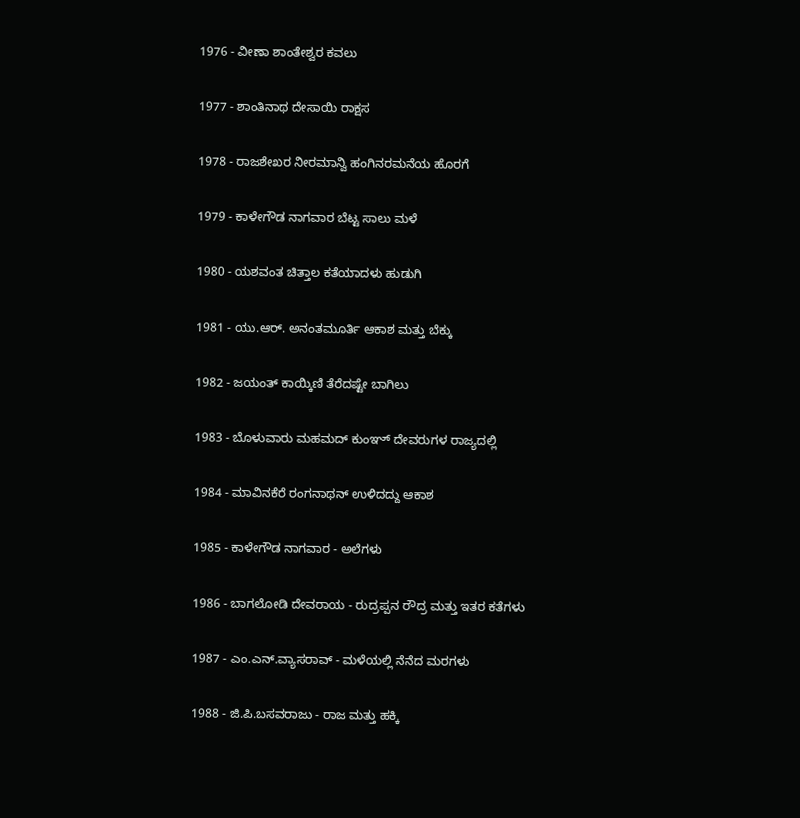1976 - ವೀಣಾ ಶಾಂತೇಶ್ವರ ಕವಲು

1977 - ಶಾಂತಿನಾಥ ದೇಸಾಯಿ ರಾಕ್ಷಸ

1978 - ರಾಜಶೇಖರ ನೀರಮಾನ್ವಿ ಹಂಗಿನರಮನೆಯ ಹೊರಗೆ

1979 - ಕಾಳೇಗೌಡ ನಾಗವಾರ ಬೆಟ್ಟ ಸಾಲು ಮಳೆ

1980 - ಯಶವಂತ ಚಿತ್ತಾಲ ಕತೆಯಾದಳು ಹುಡುಗಿ

1981 - ಯು.ಆರ್. ಅನಂತಮೂರ್ತಿ ಆಕಾಶ ಮತ್ತು ಬೆಕ್ಕು

1982 - ಜಯಂತ್ ಕಾಯ್ಕಿಣಿ ತೆರೆದಷ್ಟೇ ಬಾಗಿಲು

1983 - ಬೊಳುವಾರು ಮಹಮದ್ ಕುಂಞ್ ದೇವರುಗಳ ರಾಜ್ಯದಲ್ಲಿ

1984 - ಮಾವಿನಕೆರೆ ರಂಗನಾಥನ್ ಉಳಿದದ್ದು ಆಕಾಶ

1985 - ಕಾಳೇಗೌಡ ನಾಗವಾರ - ಅಲೆಗಳು

1986 - ಬಾಗಲೋಡಿ ದೇವರಾಯ - ರುದ್ರಪ್ಪನ ರೌದ್ರ ಮತ್ತು ಇತರ ಕತೆಗಳು

1987 - ಎಂ.ಎನ್.ವ್ಯಾಸರಾವ್ - ಮಳೆಯಲ್ಲಿ ನೆನೆದ ಮರಗಳು

1988 - ಜಿ.ಪಿ.ಬಸವರಾಜು - ರಾಜ ಮತ್ತು ಹಕ್ಕಿ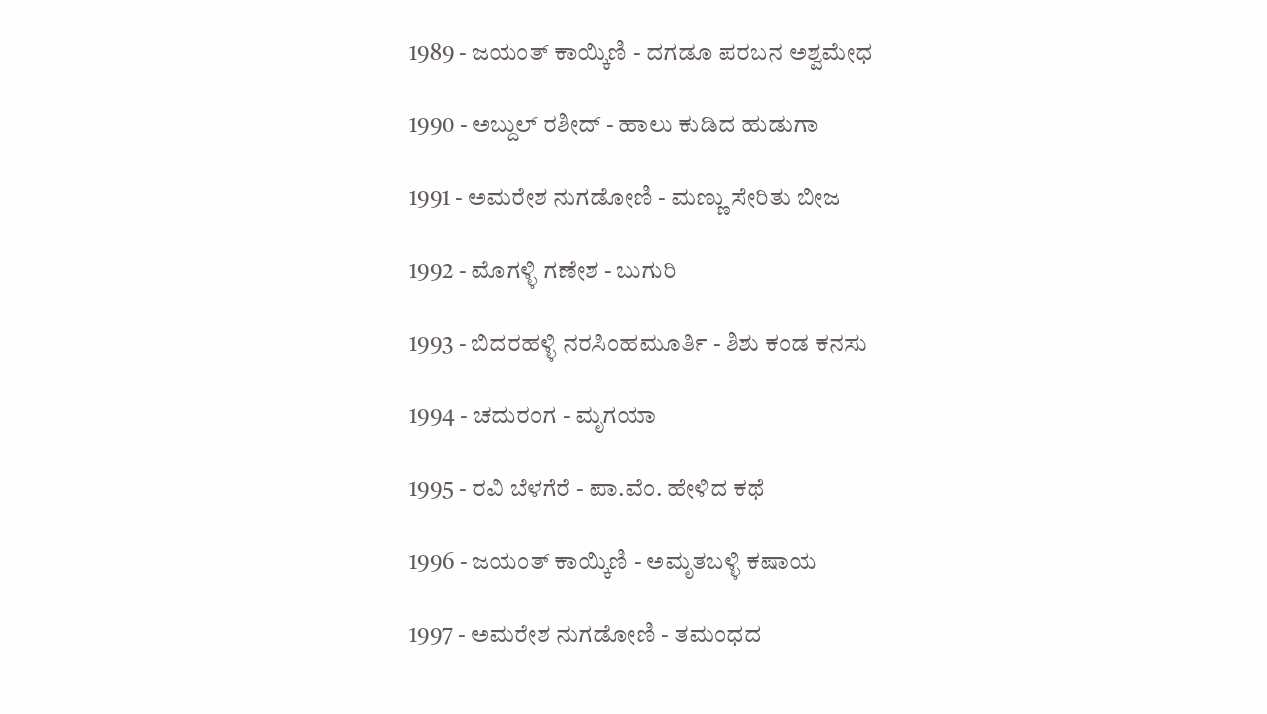1989 - ಜಯಂತ್ ಕಾಯ್ಕಿಣಿ - ದಗಡೂ ಪರಬನ ಅಶ್ವಮೇಧ

1990 - ಅಬ್ದುಲ್ ರಶೀದ್ - ಹಾಲು ಕುಡಿದ ಹುಡುಗಾ

1991 - ಅಮರೇಶ ನುಗಡೋಣಿ - ಮಣ್ಣು ಸೇರಿತು ಬೀಜ

1992 - ಮೊಗಳ್ಳಿ ಗಣೇಶ - ಬುಗುರಿ

1993 - ಬಿದರಹಳ್ಳಿ ನರಸಿಂಹಮೂರ್ತಿ - ಶಿಶು ಕಂಡ ಕನಸು

1994 - ಚದುರಂಗ - ಮೃಗಯಾ

1995 - ರವಿ ಬೆಳಗೆರೆ - ಪಾ.ವೆಂ. ಹೇಳಿದ ಕಥೆ

1996 - ಜಯಂತ್ ಕಾಯ್ಕಿಣಿ - ಅಮೃತಬಳ್ಳಿ ಕಷಾಯ

1997 - ಅಮರೇಶ ನುಗಡೋಣಿ - ತಮಂಧದ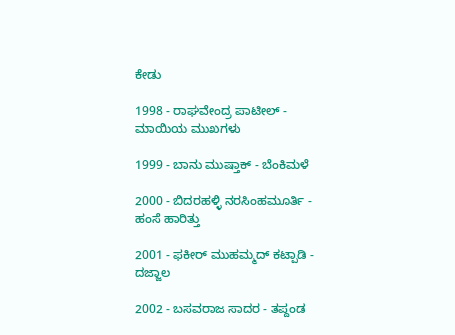ಕೇಡು

1998 - ರಾಘವೇಂದ್ರ ಪಾಟೀಲ್ - ಮಾಯಿಯ ಮುಖಗಳು

1999 - ಬಾನು ಮುಷ್ತಾಕ್ - ಬೆಂಕಿಮಳೆ

2000 - ಬಿದರಹಳ್ಳಿ ನರಸಿಂಹಮೂರ್ತಿ - ಹಂಸೆ ಹಾರಿತ್ತು

2001 - ಫಕೀರ್ ಮುಹಮ್ಮದ್ ಕಟ್ಪಾಡಿ - ದಜ್ಜಾಲ

2002 - ಬಸವರಾಜ ಸಾದರ - ತಪ್ದಂಡ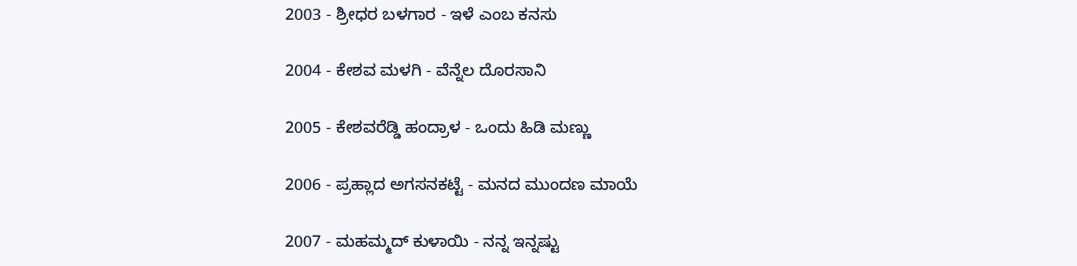2003 - ಶ್ರೀಧರ ಬಳಗಾರ - ಇಳೆ ಎಂಬ ಕನಸು

2004 - ಕೇಶವ ಮಳಗಿ - ವೆನ್ನೆಲ ದೊರಸಾನಿ

2005 - ಕೇಶವರೆಡ್ಡಿ ಹಂದ್ರಾಳ - ಒಂದು ಹಿಡಿ ಮಣ್ಣು

2006 - ಪ್ರಹ್ಲಾದ ಅಗಸನಕಟ್ಟೆ - ಮನದ ಮುಂದಣ ಮಾಯೆ

2007 - ಮಹಮ್ಮದ್ ಕುಳಾಯಿ - ನನ್ನ ಇನ್ನಷ್ಟು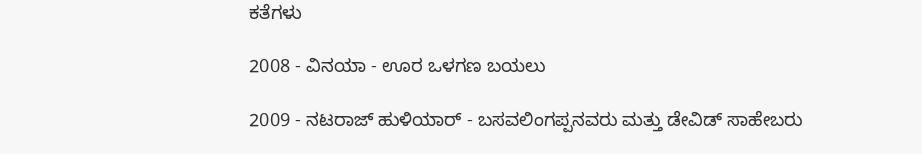ಕತೆಗಳು

2008 - ವಿನಯಾ - ಊರ ಒಳಗಣ ಬಯಲು

2009 - ನಟರಾಜ್ ಹುಳಿಯಾರ್ - ಬಸವಲಿಂಗಪ್ಪನವರು ಮತ್ತು ಡೇವಿಡ್ ಸಾಹೇಬರು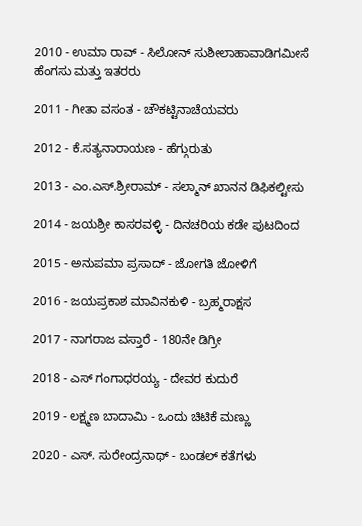2010 - ಉಮಾ ರಾವ್ - ಸಿಲೋನ್ ಸುಶೀಲಾಹಾವಾಡಿಗಮೀಸೆ ಹೆಂಗಸು ಮತ್ತು ಇತರರು

2011 - ಗೀತಾ ವಸಂತ - ಚೌಕಟ್ಟಿನಾಚೆಯವರು

2012 - ಕೆ.ಸತ್ಯನಾರಾಯಣ - ಹೆಗ್ಗುರುತು

2013 - ಎಂ.ಎಸ್.ಶ್ರೀರಾಮ್ - ಸಲ್ಮಾನ್ ಖಾನನ ಡಿಫಿಕಲ್ಟೀಸು

2014 - ಜಯಶ್ರೀ ಕಾಸರವಳ್ಳಿ - ದಿನಚರಿಯ ಕಡೇ ಪುಟದಿಂದ

2015 - ಅನುಪಮಾ ಪ್ರಸಾದ್ - ಜೋಗತಿ ಜೋಳಿಗೆ

2016 - ಜಯಪ್ರಕಾಶ ಮಾವಿನಕುಳಿ - ಬ್ರಹ್ಮರಾಕ್ಷಸ

2017 - ನಾಗರಾಜ ವಸ್ತಾರೆ - 180ನೇ ಡಿಗ್ರೀ

2018 - ಎಸ್ ಗಂಗಾಧರಯ್ಯ - ದೇವರ ಕುದುರೆ

2019 - ಲಕ್ಷ್ಮಣ ಬಾದಾಮಿ - ಒಂದು ಚಿಟಿಕೆ ಮಣ್ಣು

2020 - ಎಸ್. ಸುರೇಂದ್ರನಾಥ್ - ಬಂಡಲ್ ಕತೆಗಳು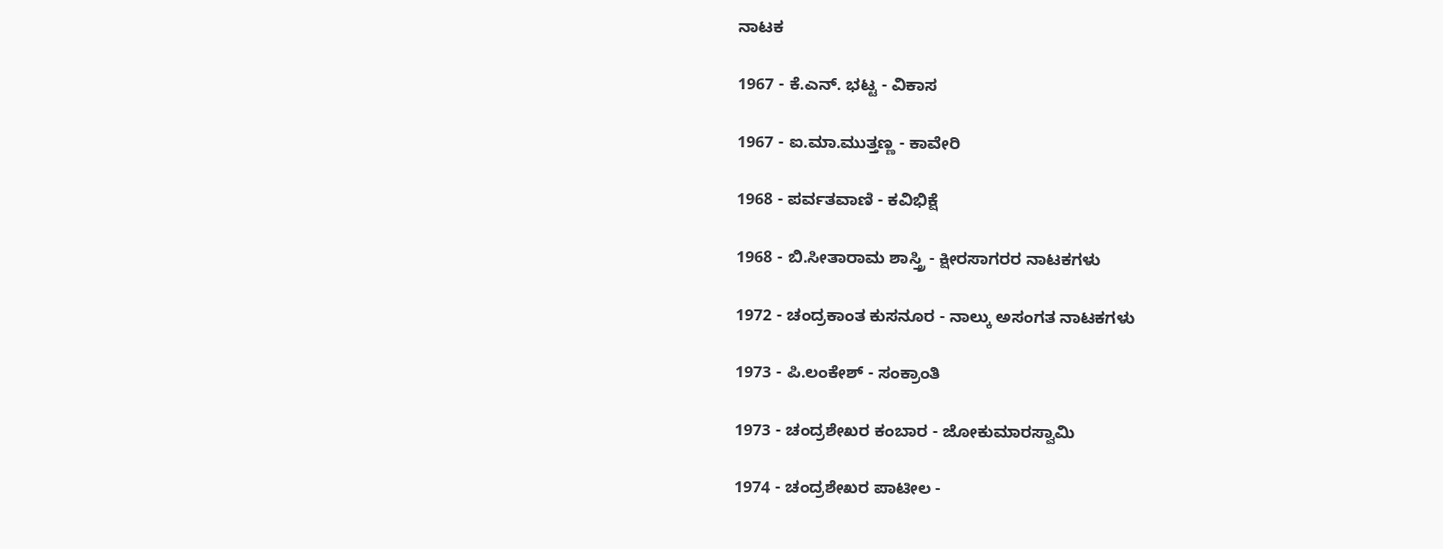ನಾಟಕ

1967 - ಕೆ.ಎನ್. ಭಟ್ಟ - ವಿಕಾಸ

1967 - ಐ.ಮಾ.ಮುತ್ತಣ್ಣ - ಕಾವೇರಿ

1968 - ಪರ್ವತವಾಣಿ - ಕವಿಭಿಕ್ಷೆ

1968 - ಬಿ.ಸೀತಾರಾಮ ಶಾಸ್ತ್ರಿ - ಕ್ಷೀರಸಾಗರರ ನಾಟಕಗಳು

1972 - ಚಂದ್ರಕಾಂತ ಕುಸನೂರ - ನಾಲ್ಕು ಅಸಂಗತ ನಾಟಕಗಳು

1973 - ಪಿ.ಲಂಕೇಶ್ - ಸಂಕ್ರಾಂತಿ

1973 - ಚಂದ್ರಶೇಖರ ಕಂಬಾರ - ಜೋಕುಮಾರಸ್ವಾಮಿ

1974 - ಚಂದ್ರಶೇಖರ ಪಾಟೀಲ -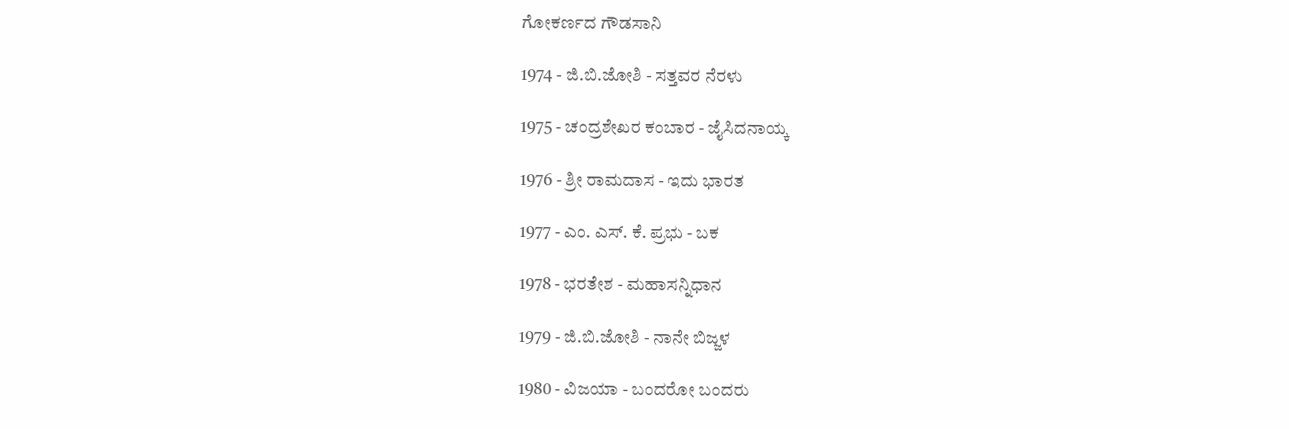ಗೋಕರ್ಣದ ಗೌಡಸಾನಿ

1974 - ಜಿ.ಬಿ.ಜೋಶಿ - ಸತ್ತವರ ನೆರಳು

1975 - ಚಂದ್ರಶೇಖರ ಕಂಬಾರ - ಜೈಸಿದನಾಯ್ಕ

1976 - ಶ್ರೀ ರಾಮದಾಸ - ಇದು ಭಾರತ

1977 - ಎಂ. ಎಸ್. ಕೆ. ಪ್ರಭು - ಬಕ

1978 - ಭರತೇಶ - ಮಹಾಸನ್ನಿಧಾನ

1979 - ಜಿ.ಬಿ.ಜೋಶಿ - ನಾನೇ ಬಿಜ್ಜಳ

1980 - ವಿಜಯಾ - ಬಂದರೋ ಬಂದರು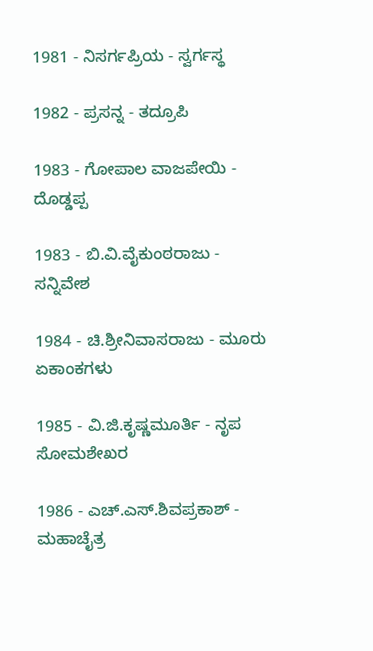1981 - ನಿಸರ್ಗಪ್ರಿಯ - ಸ್ವರ್ಗಸ್ಥ

1982 - ಪ್ರಸನ್ನ - ತದ್ರೂಪಿ

1983 - ಗೋಪಾಲ ವಾಜಪೇಯಿ - ದೊಡ್ಡಪ್ಪ

1983 - ಬಿ.ವಿ.ವೈಕುಂಠರಾಜು - ಸನ್ನಿವೇಶ

1984 - ಚಿ.ಶ್ರೀನಿವಾಸರಾಜು - ಮೂರು ಏಕಾಂಕಗಳು

1985 - ವಿ.ಜಿ.ಕೃಷ್ಣಮೂರ್ತಿ - ನೃಪ ಸೋಮಶೇಖರ

1986 - ಎಚ್.ಎಸ್.ಶಿವಪ್ರಕಾಶ್ - ಮಹಾಚೈತ್ರ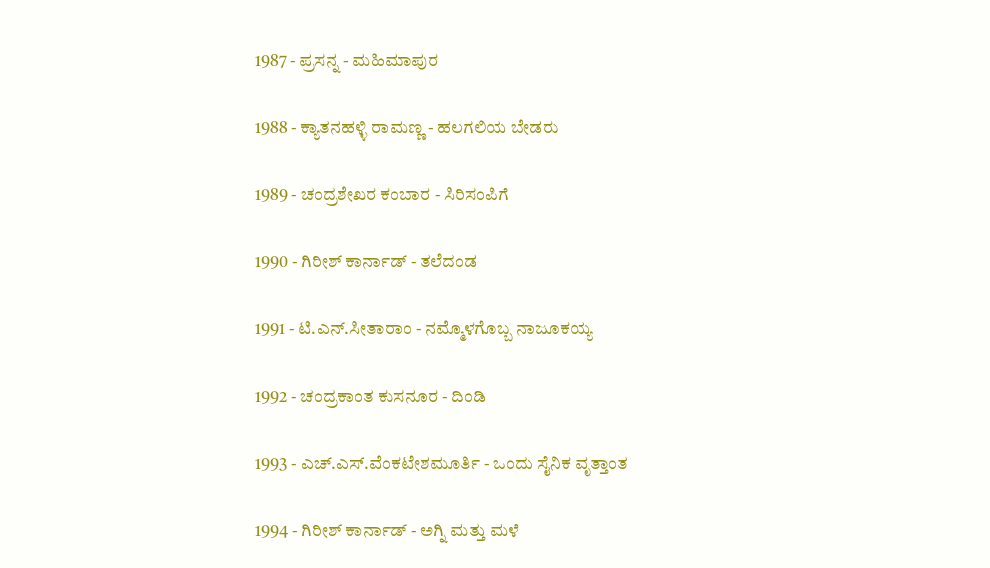1987 - ಪ್ರಸನ್ನ - ಮಹಿಮಾಪುರ

1988 - ಕ್ಯಾತನಹಳ್ಳಿ ರಾಮಣ್ಣ - ಹಲಗಲಿಯ ಬೇಡರು

1989 - ಚಂದ್ರಶೇಖರ ಕಂಬಾರ - ಸಿರಿಸಂಪಿಗೆ

1990 - ಗಿರೀಶ್ ಕಾರ್ನಾಡ್ - ತಲೆದಂಡ

1991 - ಟಿ.ಎನ್.ಸೀತಾರಾಂ - ನಮ್ಮೊಳಗೊಬ್ಬ ನಾಜೂಕಯ್ಯ

1992 - ಚಂದ್ರಕಾಂತ ಕುಸನೂರ - ದಿಂಡಿ

1993 - ಎಚ್.ಎಸ್.ವೆಂಕಟೇಶಮೂರ್ತಿ - ಒಂದು ಸೈನಿಕ ವೃತ್ತಾಂತ

1994 - ಗಿರೀಶ್ ಕಾರ್ನಾಡ್ - ಅಗ್ನಿ ಮತ್ತು ಮಳೆ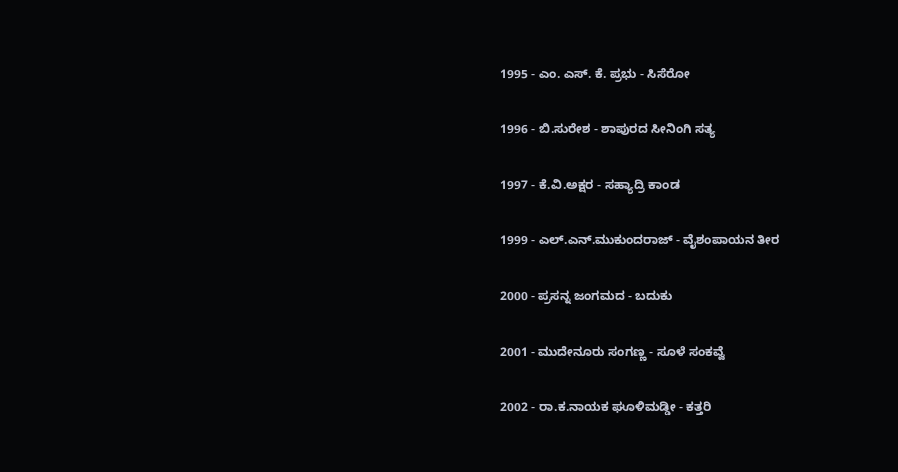1995 - ಎಂ. ಎಸ್. ಕೆ. ಪ್ರಭು - ಸಿಸೆರೋ

1996 - ಬಿ.ಸುರೇಶ - ಶಾಪುರದ ಸೀನಿಂಗಿ ಸತ್ಯ

1997 - ಕೆ.ವಿ.ಅಕ್ಷರ - ಸಹ್ಯಾದ್ರಿ ಕಾಂಡ

1999 - ಎಲ್.ಎನ್.ಮುಕುಂದರಾಜ್ - ವೈಶಂಪಾಯನ ತೀರ

2000 - ಪ್ರಸನ್ನ ಜಂಗಮದ - ಬದುಕು

2001 - ಮುದೇನೂರು ಸಂಗಣ್ಣ - ಸೂಳೆ ಸಂಕವ್ವೆ

2002 - ರಾ.ಕ.ನಾಯಕ ಘೂಳಿಮಡ್ಡೀ - ಕತ್ತರಿ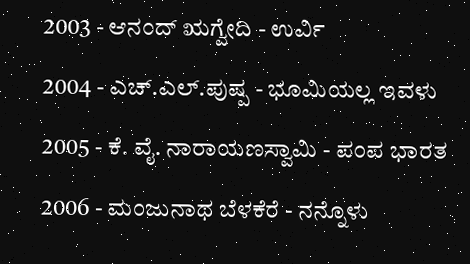2003 - ಆನಂದ್ ಋಗ್ವೇದಿ - ಉರ್ವಿ

2004 - ಎಚ್.ಎಲ್.ಪುಷ್ಪ - ಭೂಮಿಯಲ್ಲ ಇವಳು

2005 - ಕೆ. ವೈ. ನಾರಾಯಣಸ್ವಾಮಿ - ಪಂಪ ಭಾರತ

2006 - ಮಂಜುನಾಥ ಬೆಳಕೆರೆ - ನನ್ನೊಳು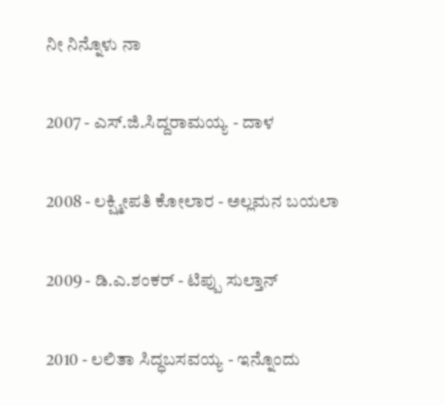ನೀ ನಿನ್ನೊಳು ನಾ

2007 - ಎಸ್.ಜಿ.ಸಿದ್ದರಾಮಯ್ಯ - ದಾಳ

2008 - ಲಕ್ಷ್ಮೀಪತಿ ಕೋಲಾರ - ಅಲ್ಲಮನ ಬಯಲಾ

2009 - ಡಿ.ಎ.ಶಂಕರ್ - ಟಿಪ್ಪು ಸುಲ್ತಾನ್

2010 - ಲಲಿತಾ ಸಿದ್ಧಬಸವಯ್ಯ - ಇನ್ನೊಂದು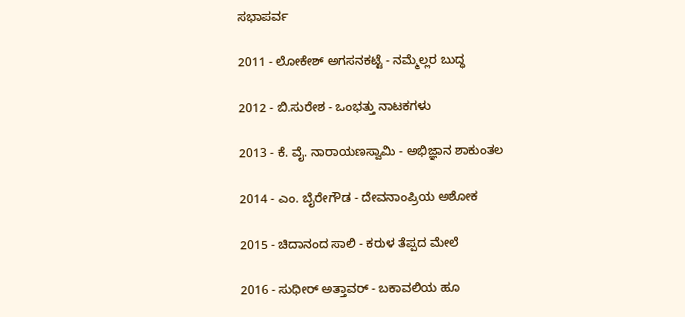ಸಭಾಪರ್ವ

2011 - ಲೋಕೇಶ್ ಅಗಸನಕಟ್ಟೆ - ನಮ್ಮೆಲ್ಲರ ಬುದ್ಧ

2012 - ಬಿ.ಸುರೇಶ - ಒಂಭತ್ತು ನಾಟಕಗಳು

2013 - ಕೆ. ವೈ. ನಾರಾಯಣಸ್ವಾಮಿ - ಅಭಿಜ್ಞಾನ ಶಾಕುಂತಲ

2014 - ಎಂ. ಬೈರೇಗೌಡ - ದೇವನಾಂಪ್ರಿಯ ಅಶೋಕ

2015 - ಚಿದಾನಂದ ಸಾಲಿ - ಕರುಳ ತೆಪ್ಪದ ಮೇಲೆ

2016 - ಸುಧೀರ್ ಅತ್ತಾವರ್ - ಬಕಾವಲಿಯ ಹೂ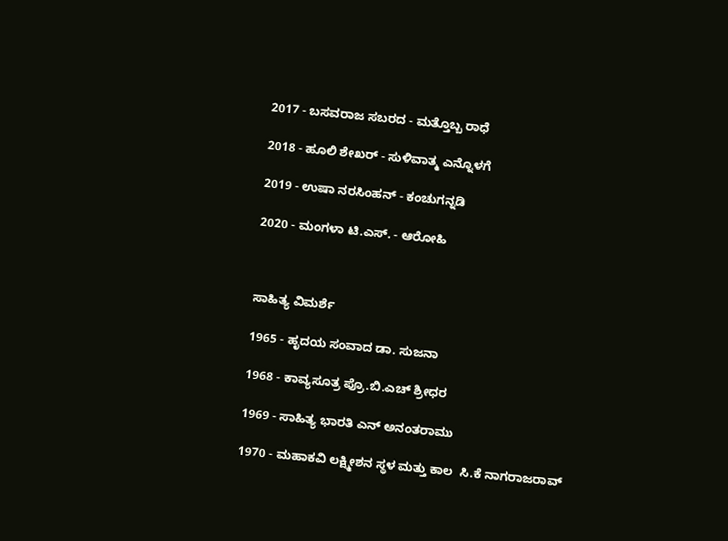2017 - ಬಸವರಾಜ ಸಬರದ - ಮತ್ತೊಬ್ಬ ರಾಧೆ

2018 - ಹೂಲಿ ಶೇಖರ್ - ಸುಳಿವಾತ್ಮ ಎನ್ನೊಳಗೆ

2019 - ಉಷಾ ನರಸಿಂಹನ್ - ಕಂಚುಗನ್ನಡಿ

2020 - ಮಂಗಳಾ ಟಿ.ಎಸ್. - ಆರೋಹಿ



ಸಾಹಿತ್ಯ ವಿಮರ್ಶೆ

1965 - ಹೃದಯ ಸಂವಾದ ಡಾ. ಸುಜನಾ

1968 - ಕಾವ್ಯಸೂತ್ರ ಪ್ರೊ.ಬಿ.ಎಚ್ ಶ್ರೀಧರ

1969 - ಸಾಹಿತ್ಯ ಭಾರತಿ ಎನ್ ಅನಂತರಾಮು

1970 - ಮಹಾಕವಿ ಲಕ್ಷ್ಮೀಶನ ಸ್ಥಳ ಮತ್ತು ಕಾಲ  ಸಿ.ಕೆ ನಾಗರಾಜರಾವ್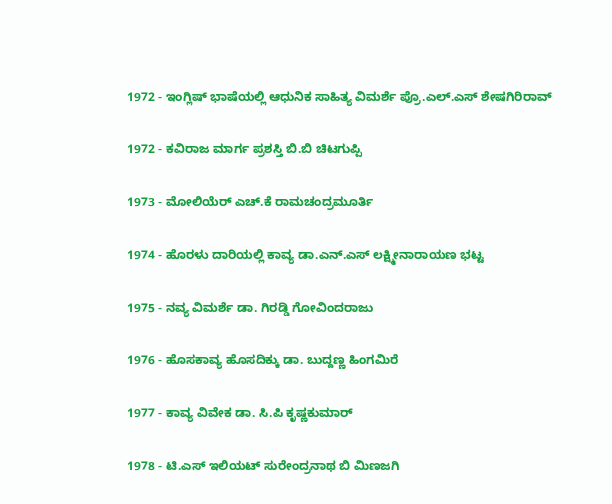1972 - ಇಂಗ್ಲಿಷ್ ಭಾಷೆಯಲ್ಲಿ ಆಧುನಿಕ ಸಾಹಿತ್ಯ ವಿಮರ್ಶೆ ಪ್ರೊ.ಎಲ್.ಎಸ್ ಶೇಷಗಿರಿರಾವ್

1972 - ಕವಿರಾಜ ಮಾರ್ಗ ಪ್ರಶಸ್ತಿ ಬಿ.ಬಿ ಚಿಟಗುಪ್ಪಿ

1973 - ಮೋಲಿಯೆರ್ ಎಚ್.ಕೆ ರಾಮಚಂದ್ರಮೂರ್ತಿ

1974 - ಹೊರಳು ದಾರಿಯಲ್ಲಿ ಕಾವ್ಯ ಡಾ.ಎನ್.ಎಸ್ ಲಕ್ಷ್ಮೀನಾರಾಯಣ ಭಟ್ಟ

1975 - ನವ್ಯ ವಿಮರ್ಶೆ ಡಾ. ಗಿರಡ್ಡಿ ಗೋವಿಂದರಾಜು

1976 - ಹೊಸಕಾವ್ಯ ಹೊಸದಿಕ್ಕು ಡಾ. ಬುದ್ದಣ್ಣ ಹಿಂಗಮಿರೆ

1977 - ಕಾವ್ಯ ವಿವೇಕ ಡಾ. ಸಿ.ಪಿ ಕೃಷ್ಣಕುಮಾರ್

1978 - ಟಿ.ಎಸ್ ಇಲಿಯಟ್ ಸುರೇಂದ್ರನಾಥ ಬಿ ಮಿಣಜಗಿ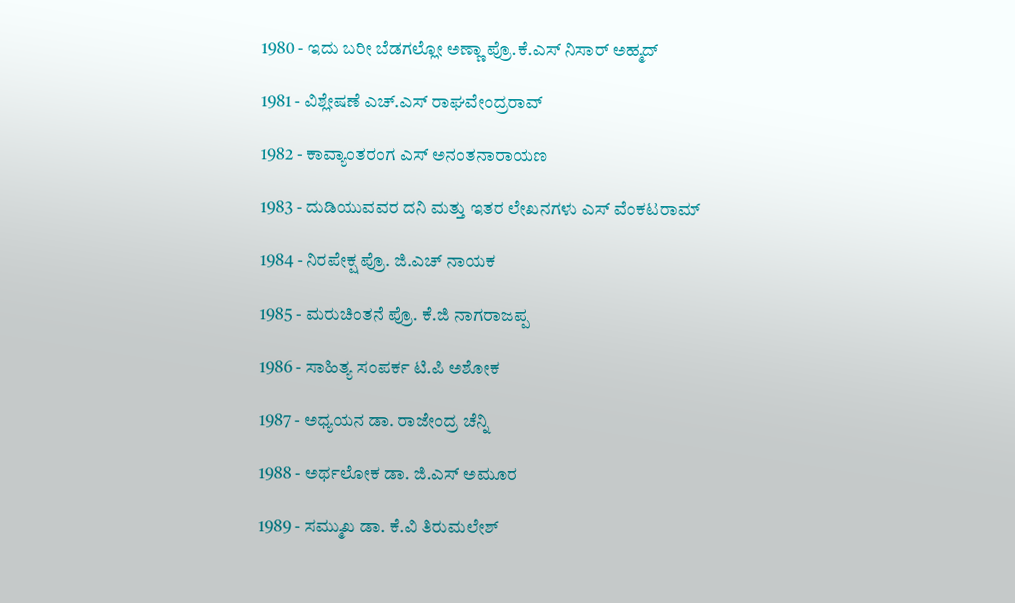1980 - ಇದು ಬರೀ ಬೆಡಗಲ್ಲೋ ಅಣ್ಣಾ ಪ್ರೊ.ಕೆ.ಎಸ್ ನಿಸಾರ್ ಅಹ್ಮದ್

1981 - ವಿಶ್ಲೇಷಣೆ ಎಚ್.ಎಸ್ ರಾಘವೇಂದ್ರರಾವ್

1982 - ಕಾವ್ಯಾಂತರಂಗ ಎಸ್ ಅನಂತನಾರಾಯಣ

1983 - ದುಡಿಯುವವರ ದನಿ ಮತ್ತು ಇತರ ಲೇಖನಗಳು ಎಸ್ ವೆಂಕಟರಾಮ್

1984 - ನಿರಪೇಕ್ಷ ಪ್ರೊ. ಜಿ.ಎಚ್ ನಾಯಕ

1985 - ಮರುಚಿಂತನೆ ಪ್ರೊ. ಕೆ.ಜಿ ನಾಗರಾಜಪ್ಪ

1986 - ಸಾಹಿತ್ಯ ಸಂಪರ್ಕ ಟಿ.ಪಿ ಅಶೋಕ

1987 - ಅಧ್ಯಯನ ಡಾ. ರಾಜೇಂದ್ರ ಚೆನ್ನಿ

1988 - ಅರ್ಥಲೋಕ ಡಾ. ಜಿ.ಎಸ್ ಅಮೂರ

1989 - ಸಮ್ಮುಖ ಡಾ. ಕೆ.ವಿ ತಿರುಮಲೇಶ್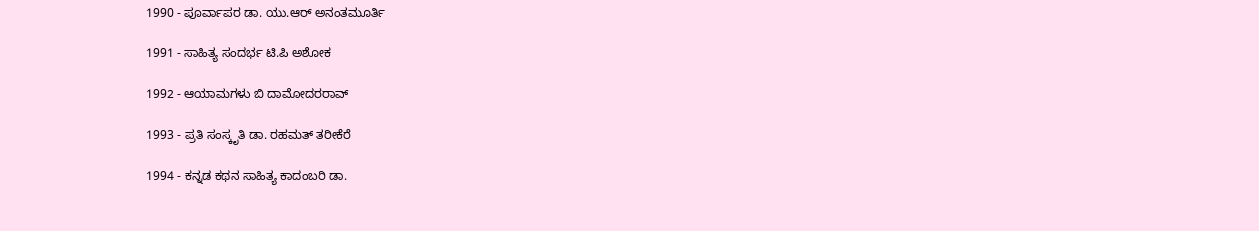1990 - ಪೂರ್ವಾಪರ ಡಾ. ಯು.ಆರ್ ಅನಂತಮೂರ್ತಿ

1991 - ಸಾಹಿತ್ಯ ಸಂದರ್ಭ ಟಿ.ಪಿ ಅಶೋಕ

1992 - ಆಯಾಮಗಳು ಬಿ ದಾಮೋದರರಾವ್

1993 - ಪ್ರತಿ ಸಂಸ್ಕೃತಿ ಡಾ. ರಹಮತ್ ತರೀಕೆರೆ

1994 - ಕನ್ನಡ ಕಥನ ಸಾಹಿತ್ಯ ಕಾದಂಬರಿ ಡಾ.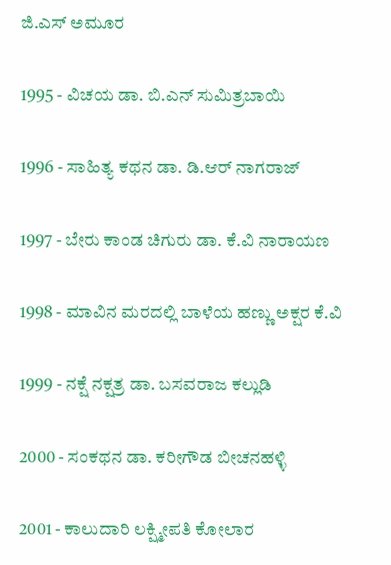ಜಿ.ಎಸ್ ಅಮೂರ

1995 - ವಿಚಯ ಡಾ. ಬಿ.ಎನ್ ಸುಮಿತ್ರಬಾಯಿ

1996 - ಸಾಹಿತ್ಯ ಕಥನ ಡಾ. ಡಿ.ಆರ್ ನಾಗರಾಜ್

1997 - ಬೇರು ಕಾಂಡ ಚಿಗುರು ಡಾ. ಕೆ.ವಿ ನಾರಾಯಣ

1998 - ಮಾವಿನ ಮರದಲ್ಲಿ ಬಾಳೆಯ ಹಣ್ಣು ಅಕ್ಷರ ಕೆ.ವಿ

1999 - ನಕ್ಷೆ ನಕ್ಷತ್ರ ಡಾ. ಬಸವರಾಜ ಕಲ್ಲುಡಿ

2000 - ಸಂಕಥನ ಡಾ. ಕರೀಗೌಡ ಬೀಚನಹಳ್ಳಿ

2001 - ಕಾಲುದಾರಿ ಲಕ್ಷ್ಮೀಪತಿ ಕೋಲಾರ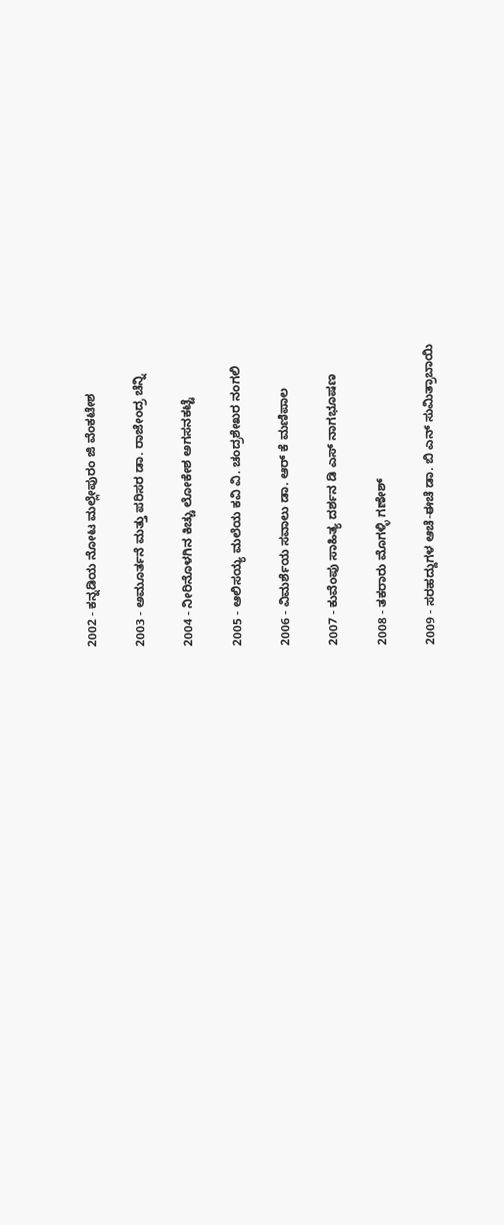2002 - ಕನ್ನಡಿಯ ನೋಟ ಮಲ್ಲೇಪುರಂ ಜಿ ವೆಂಕಟೇಶ

2003 - ಅಮೂರ್ತನೆ ಮತ್ತು ಪರಿಸರ ಡಾ. ರಾಜೇಂದ್ರ ಚೆನ್ನಿ

2004 - ನೀರಿನೊಳಗಿನ ಕಿಚ್ಚು ಲೋಕೇಶ ಅಗಸನಕಟ್ಟೆ

2005 - ಆಲಿಸಯ್ಯ ಮಲೆಯ ಕವಿ ವಿ. ಚಂದ್ರಶೇಖರ ನಂಗಲಿ

2006 - ವಿಮರ್ಶೆಯ ಸವಾಲು ಡಾ. ಆರ್ ಕೆ ಮಣಿಪಾಲ

2007 - ಕುವೆಂಪು ಸಾಹಿತ್ಯ ದರ್ಶನ ಡಿ ಎಸ್ ನಾಗಭೂಷಣ

2008 - ತಕರಾರು ಮೊಗಳ್ಳಿ ಗಣೇಶ್

2009 - ಸರಹದ್ದುಗಳ ಆಚೆ-ಈಚೆ ಡಾ. ಬಿ ಎನ್ ಸುಮಿತ್ರಾಬಾಯಿ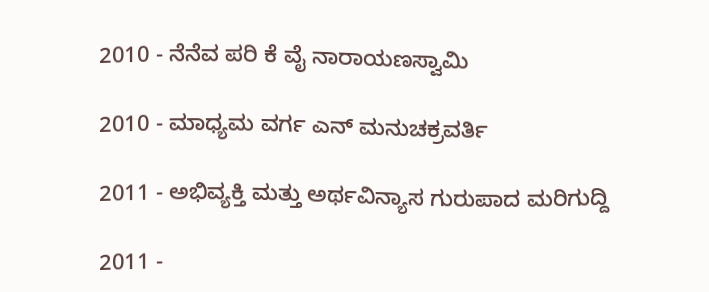2010 - ನೆನೆವ ಪರಿ ಕೆ ವೈ ನಾರಾಯಣಸ್ವಾಮಿ

2010 - ಮಾಧ್ಯಮ ವರ್ಗ ಎನ್ ಮನುಚಕ್ರವರ್ತಿ

2011 - ಅಭಿವ್ಯಕ್ತಿ ಮತ್ತು ಅರ್ಥವಿನ್ಯಾಸ ಗುರುಪಾದ ಮರಿಗುದ್ದಿ

2011 -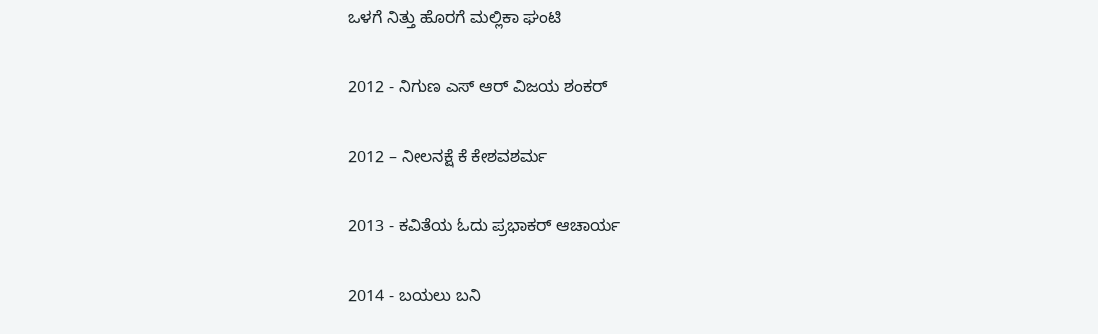ಒಳಗೆ ನಿತ್ತು ಹೊರಗೆ ಮಲ್ಲಿಕಾ ಘಂಟಿ

2012 - ನಿಗುಣ ಎಸ್ ಆರ್ ವಿಜಯ ಶಂಕರ್

2012 – ನೀಲನಕ್ಷೆ ಕೆ ಕೇಶವಶರ್ಮ

2013 - ಕವಿತೆಯ ಓದು ಪ್ರಭಾಕರ್ ಆಚಾರ್ಯ

2014 - ಬಯಲು ಬನಿ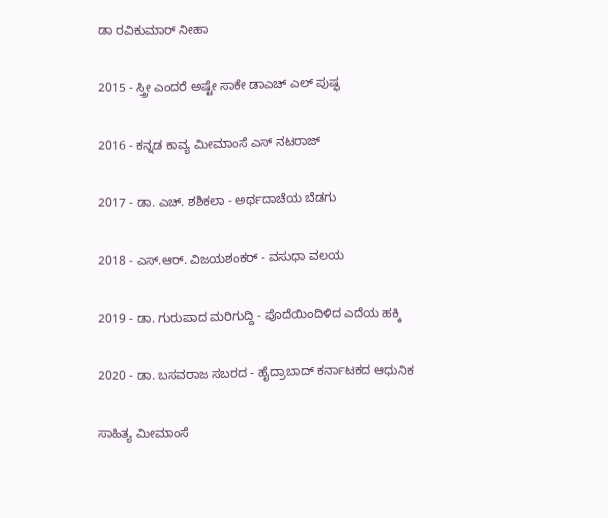ಡಾ ರವಿಕುಮಾರ್ ನೀಹಾ

2015 - ಸ್ತ್ರೀ ಎಂದರೆ ಅಷ್ಟೇ ಸಾಕೇ ಡಾಎಚ್ ಎಲ್ ಪುಷ್ಫ

2016 - ಕನ್ನಡ ಕಾವ್ಯ ಮೀಮಾಂಸೆ ಎಸ್ ನಟರಾಜ್

2017 - ಡಾ. ಎಚ್. ಶಶಿಕಲಾ - ಅರ್ಥದಾಚೆಯ ಬೆಡಗು

2018 - ಎಸ್.ಆರ್. ವಿಜಯಶಂಕರ್ - ವಸುಧಾ ವಲಯ

2019 - ಡಾ. ಗುರುಪಾದ ಮರಿಗುದ್ದಿ - ಪೊದೆಯಿಂದಿಳಿದ ಎದೆಯ ಹಕ್ಕಿ

2020 - ಡಾ. ಬಸವರಾಜ ಸಬರದ - ಹೈದ್ರಾಬಾದ್ ಕರ್ನಾಟಕದ ಆಧುನಿಕ

ಸಾಹಿತ್ಯ ಮೀಮಾಂಸೆ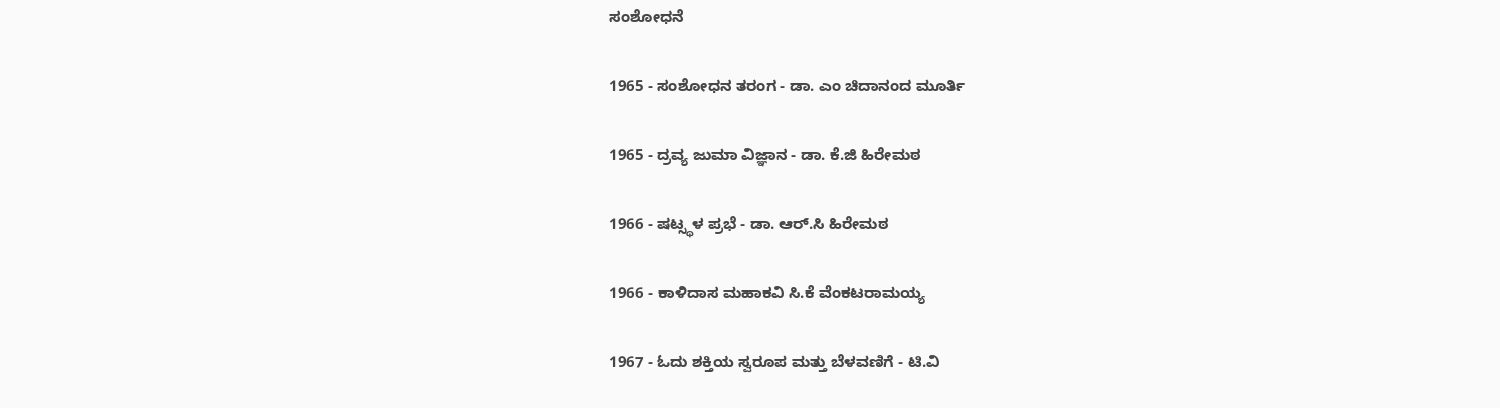ಸಂಶೋಧನೆ

1965 - ಸಂಶೋಧನ ತರಂಗ - ಡಾ. ಎಂ ಚಿದಾನಂದ ಮೂರ್ತಿ

1965 - ದ್ರವ್ಯ ಜುಮಾ ವಿಜ್ಞಾನ - ಡಾ. ಕೆ.ಜಿ ಹಿರೇಮಠ

1966 - ಷಟ್ಸ್ಥಳ ಪ್ರಭೆ - ಡಾ. ಆರ್.ಸಿ ಹಿರೇಮಠ

1966 - ಕಾಳಿದಾಸ ಮಹಾಕವಿ ಸಿ.ಕೆ ವೆಂಕಟರಾಮಯ್ಯ

1967 - ಓದು ಶಕ್ತಿಯ ಸ್ವರೂಪ ಮತ್ತು ಬೆಳವಣಿಗೆ - ಟಿ.ವಿ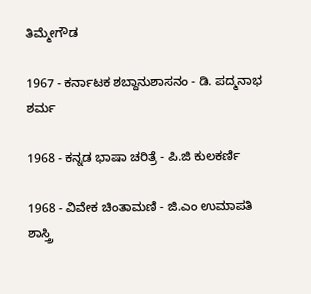ತಿಮ್ಮೇಗೌಡ

1967 - ಕರ್ನಾಟಕ ಶಬ್ದಾನುಶಾಸನಂ - ಡಿ. ಪದ್ಮನಾಭ ಶರ್ಮ

1968 - ಕನ್ನಡ ಭಾಷಾ ಚರಿತ್ರೆ - ಪಿ.ಜಿ ಕುಲಕರ್ಣಿ

1968 - ವಿವೇಕ ಚಿಂತಾಮಣಿ - ಜಿ.ಎಂ ಉಮಾಪತಿ ಶಾಸ್ತ್ರಿ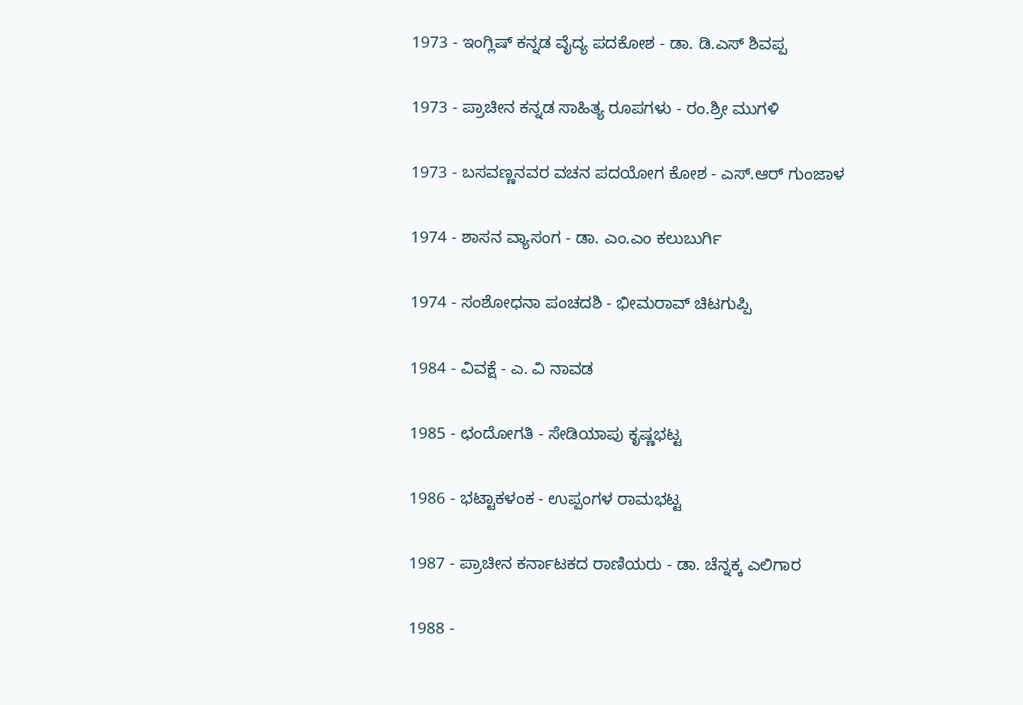1973 - ಇಂಗ್ಲಿಷ್ ಕನ್ನಡ ವೈದ್ಯ ಪದಕೋಶ - ಡಾ. ಡಿ.ಎಸ್ ಶಿವಪ್ಪ

1973 - ಪ್ರಾಚೀನ ಕನ್ನಡ ಸಾಹಿತ್ಯ ರೂಪಗಳು - ರಂ.ಶ್ರೀ ಮುಗಳಿ

1973 - ಬಸವಣ್ಣನವರ ವಚನ ಪದಯೋಗ ಕೋಶ - ಎಸ್.ಆರ್ ಗುಂಜಾಳ

1974 - ಶಾಸನ ವ್ಯಾಸಂಗ - ಡಾ. ಎಂ.ಎಂ ಕಲುಬುರ್ಗಿ

1974 - ಸಂಶೋಧನಾ ಪಂಚದಶಿ - ಭೀಮರಾವ್ ಚಿಟಗುಪ್ಪಿ

1984 - ವಿವಕ್ಷೆ - ಎ. ವಿ ನಾವಡ

1985 - ಛಂದೋಗತಿ - ಸೇಡಿಯಾಪು ಕೃಷ್ಣಭಟ್ಟ

1986 - ಭಟ್ಟಾಕಳಂಕ - ಉಪ್ಪಂಗಳ ರಾಮಭಟ್ಟ

1987 - ಪ್ರಾಚೀನ ಕರ್ನಾಟಕದ ರಾಣಿಯರು - ಡಾ. ಚೆನ್ನಕ್ಕ ಎಲಿಗಾರ

1988 -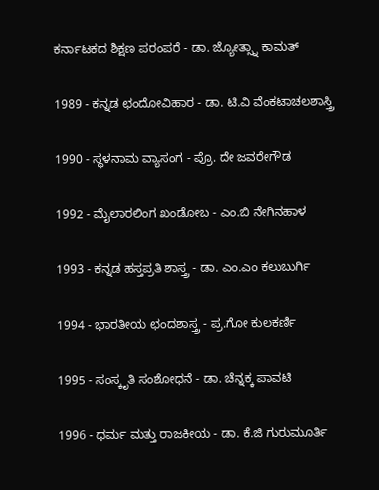ಕರ್ನಾಟಕದ ಶಿಕ್ಷಣ ಪರಂಪರೆ - ಡಾ. ಜ್ಯೋತ್ಸ್ನಾ ಕಾಮತ್

1989 - ಕನ್ನಡ ಛಂದೋವಿಹಾರ - ಡಾ. ಟಿ.ವಿ ವೆಂಕಟಾಚಲಶಾಸ್ತ್ರಿ

1990 - ಸ್ಥಳನಾಮ ವ್ಯಾಸಂಗ - ಪ್ರೊ. ದೇ ಜವರೇಗೌಡ

1992 - ಮೈಲಾರಲಿಂಗ ಖಂಡೋಬ - ಎಂ.ಬಿ ನೇಗಿನಹಾಳ

1993 - ಕನ್ನಡ ಹಸ್ತಪ್ರತಿ ಶಾಸ್ತ್ರ - ಡಾ. ಎಂ.ಎಂ ಕಲುಬುರ್ಗಿ

1994 - ಭಾರತೀಯ ಛಂದಶಾಸ್ತ್ರ - ಪ್ರ.ಗೋ ಕುಲಕರ್ಣಿ

1995 - ಸಂಸ್ಕೃತಿ ಸಂಶೋಧನೆ - ಡಾ. ಚೆನ್ನಕ್ಕ ಪಾವಟಿ

1996 - ಧರ್ಮ ಮತ್ತು ರಾಜಕೀಯ - ಡಾ. ಕೆ.ಜಿ ಗುರುಮೂರ್ತಿ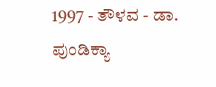1997 - ತೌಳವ - ಡಾ. ಪುಂಡಿಕ್ಯಾ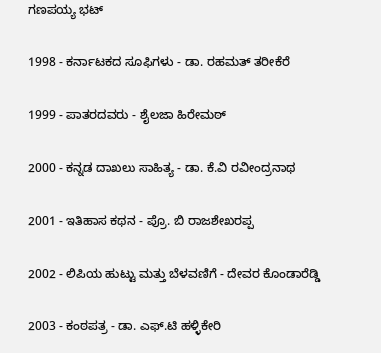ಗಣಪಯ್ಯ ಭಟ್

1998 - ಕರ್ನಾಟಕದ ಸೂಫಿಗಳು - ಡಾ. ರಹಮತ್ ತರೀಕೆರೆ

1999 - ಪಾತರದವರು - ಶೈಲಜಾ ಹಿರೇಮಠ್

2000 - ಕನ್ನಡ ದಾಖಲು ಸಾಹಿತ್ಯ - ಡಾ. ಕೆ.ವಿ ರವೀಂದ್ರನಾಥ

2001 - ಇತಿಹಾಸ ಕಥನ - ಪ್ರೊ. ಬಿ ರಾಜಶೇಖರಪ್ಪ

2002 - ಲಿಪಿಯ ಹುಟ್ಟು ಮತ್ತು ಬೆಳವಣಿಗೆ - ದೇವರ ಕೊಂಡಾರೆಡ್ಡಿ

2003 - ಕಂಠಪತ್ರ - ಡಾ. ಎಫ್.ಟಿ ಹಳ್ಳಿಕೇರಿ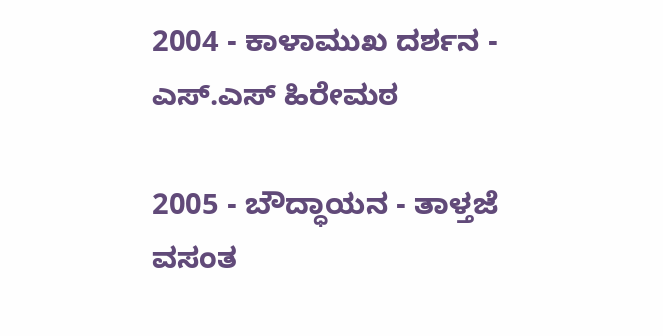2004 - ಕಾಳಾಮುಖ ದರ್ಶನ - ಎಸ್.ಎಸ್ ಹಿರೇಮಠ

2005 - ಬೌದ್ಧಾಯನ - ತಾಳ್ತಜೆ ವಸಂತ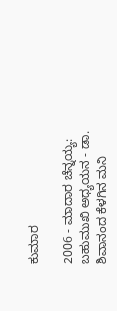ಕುಮಾರ

2006 - ಮಾದಾರ ಚೆನ್ನಯ್ಯ: ಬಹುಮುಖಿ ಅಧ್ಯಯನ - ಡಾ. ಶಿವಾನಂದ ಕೆಳಗಿನ ಮನಿ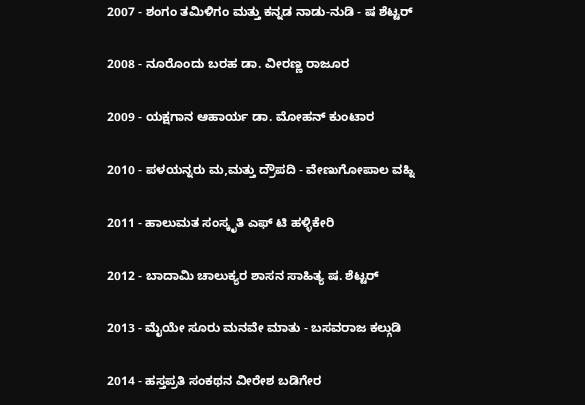2007 - ಶಂಗಂ ತಮಿಳಿಗಂ ಮತ್ತು ಕನ್ನಡ ನಾಡು-ನುಡಿ - ಷ ಶೆಟ್ಟರ್

2008 - ನೂರೊಂದು ಬರಹ ಡಾ. ವೀರಣ್ಣ ರಾಜೂರ

2009 - ಯಕ್ಷಗಾನ ಆಹಾರ್ಯ ಡಾ. ಮೋಹನ್ ಕುಂಟಾರ

2010 - ಪಳಯನ್ನರು ಮ,ಮತ್ತು ದ್ರೌಪದಿ - ವೇಣುಗೋಪಾಲ ವಹ್ನಿ

2011 - ಹಾಲುಮತ ಸಂಸ್ಕೃತಿ ಎಫ್ ಟಿ ಹಳ್ಳಿಕೇರಿ

2012 - ಬಾದಾಮಿ ಚಾಲುಕ್ಯರ ಶಾಸನ ಸಾಹಿತ್ಯ ಷ. ಶೆಟ್ಟರ್

2013 - ಮೈಯೇ ಸೂರು ಮನವೇ ಮಾತು - ಬಸವರಾಜ ಕಲ್ಗುಡಿ

2014 - ಹಸ್ತಪ್ರತಿ ಸಂಕಥನ ವೀರೇಶ ಬಡಿಗೇರ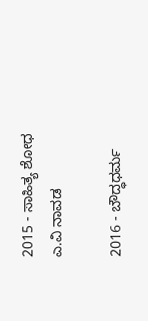2015 - ಸಾಹಿತ್ಯ ಶೋಧ ಎ.ವಿ ನಾವಡ

2016 - ಬೌದ್ಧಧರ್ಮ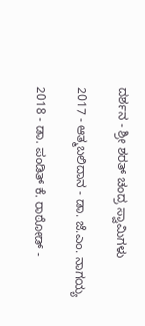ದರ್ಶನ - ಶ್ರೀ ಶರತ್‍ ಚಂದ್ರ ಸ್ವಾಮಿಗಳು

2017 - ಆತ್ಮಬಲಿದಾನ - ಡಾ. ಜೆ.ಎಂ. ನಾಗಯ್ಯ

2018 - ಡಾ. ಪಂಡಿತ್ ಕೆ. ರಾಠೋಡ್ -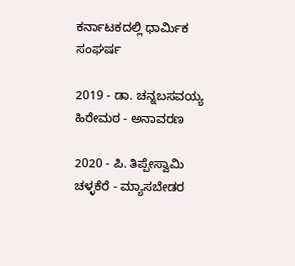ಕರ್ನಾಟಕದಲ್ಲಿ ಧಾರ್ಮಿಕ ಸಂಘರ್ಷ

2019 - ಡಾ. ಚನ್ನಬಸವಯ್ಯ ಹಿರೇಮಠ - ಅನಾವರಣ

2020 - ಪಿ. ತಿಪ್ಪೇಸ್ವಾಮಿ ಚಳ್ಳಕೆರೆ - ಮ್ಯಾಸಬೇಡರ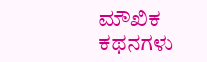ಮೌಖಿಕ ಕಥನಗಳು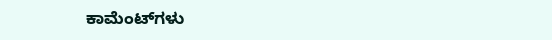ಕಾಮೆಂಟ್‌ಗಳು